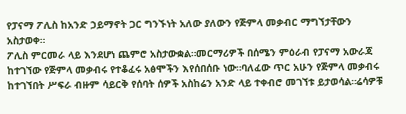የፓናማ ፖሊስ ከአንድ ኃይማኖት ጋር ግንኙነት አለው ያለውን የጅምላ መቃብር ማግኘታቸውን አስታወቀ።
ፖሊስ ምርመራ ላይ እንደሆነ ጨምሮ አስታውቋል።መርማሪዎች በሰሜን ምዕራብ የፓናማ አውራጃ ከተገኘው የጅምላ መቃብሩ የተቆፈሩ አፅሞችን እየሰበሰቡ ነው።ባለፈው ጥር አሁን የጅምላ መቃብሩ ከተገኘበት ሥፍራ ብዙም ሳይርቅ የሰባት ሰዎች አስከሬን አንድ ላይ ተቀብሮ መገኘቱ ይታወሳል።ሬሳዎቹ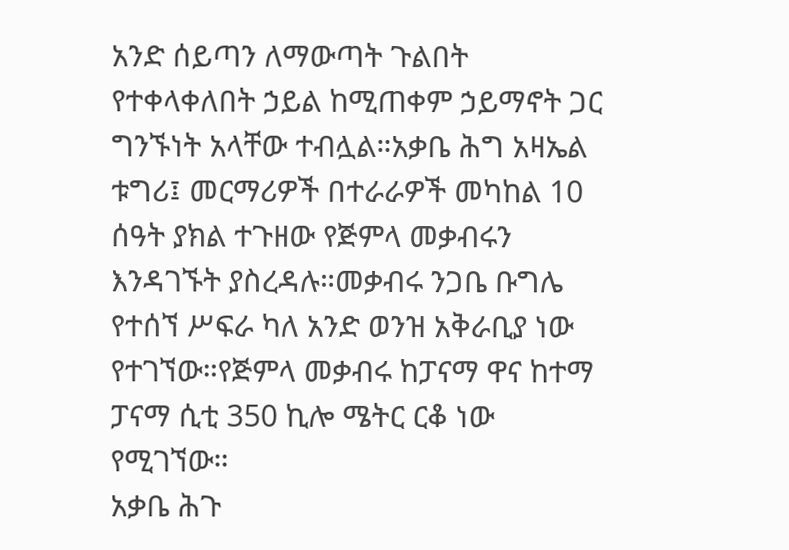አንድ ሰይጣን ለማውጣት ጉልበት የተቀላቀለበት ኃይል ከሚጠቀም ኃይማኖት ጋር ግንኙነት አላቸው ተብሏል።አቃቤ ሕግ አዛኤል ቱግሪ፤ መርማሪዎች በተራራዎች መካከል 10 ሰዓት ያክል ተጉዘው የጅምላ መቃብሩን እንዳገኙት ያስረዳሉ።መቃብሩ ንጋቤ ቡግሌ የተሰኘ ሥፍራ ካለ አንድ ወንዝ አቅራቢያ ነው የተገኘው።የጅምላ መቃብሩ ከፓናማ ዋና ከተማ ፓናማ ሲቲ 350 ኪሎ ሜትር ርቆ ነው የሚገኘው።
አቃቤ ሕጉ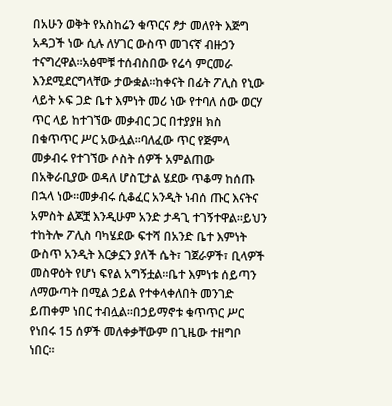በአሁን ወቅት የአስከሬን ቁጥርና ፆታ መለየት እጅግ አዳጋች ነው ሲሉ ለሃገር ውስጥ መገናኛ ብዙኃን ተናግረዋል።አፅሞቹ ተሰብስበው የሬሳ ምርመራ እንደሚደርግላቸው ታውቋል።ከቀናት በፊት ፖሊስ የኒው ላይት ኦፍ ጋድ ቤተ እምነት መሪ ነው የተባለ ሰው ወርሃ ጥር ላይ ከተገኘው መቃብር ጋር በተያያዘ ክስ በቁጥጥር ሥር አውሏል።ባለፈው ጥር የጅምላ መቃብሩ የተገኘው ሶስት ሰዎች አምልጠው በአቅራቢያው ወዳለ ሆስፒታል ሄደው ጥቆማ ከሰጡ በኋላ ነው።መቃብሩ ሲቆፈር አንዲት ነብሰ ጡር እናትና አምስት ልጆቿ እንዲሁም አንድ ታዳጊ ተገኝተዋል።ይህን ተከትሎ ፖሊስ ባካሄደው ፍተሻ በአንድ ቤተ እምነት ውስጥ አንዲት እርቃኗን ያለች ሴት፣ ገጀራዎች፣ ቢላዎች መስዋዕት የሆነ ፍየል አግኝቷል።ቤተ እምነቱ ሰይጣን ለማውጣት በሚል ኃይል የተቀላቀለበት መንገድ ይጠቀም ነበር ተብሏል።በኃይማኖቱ ቁጥጥር ሥር የነበሩ 15 ሰዎች መለቀቃቸውም በጊዜው ተዘግቦ ነበር።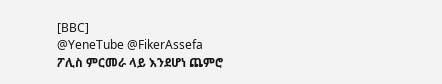[BBC]
@YeneTube @FikerAssefa
ፖሊስ ምርመራ ላይ እንደሆነ ጨምሮ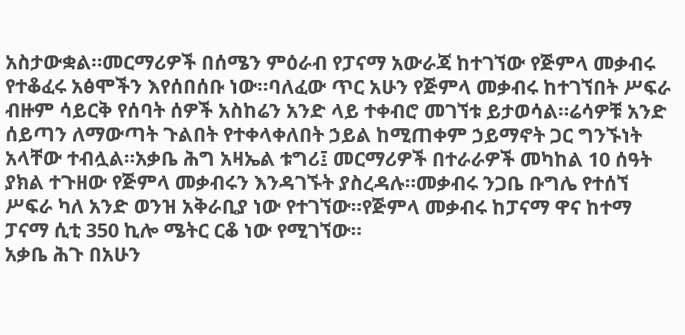አስታውቋል።መርማሪዎች በሰሜን ምዕራብ የፓናማ አውራጃ ከተገኘው የጅምላ መቃብሩ የተቆፈሩ አፅሞችን እየሰበሰቡ ነው።ባለፈው ጥር አሁን የጅምላ መቃብሩ ከተገኘበት ሥፍራ ብዙም ሳይርቅ የሰባት ሰዎች አስከሬን አንድ ላይ ተቀብሮ መገኘቱ ይታወሳል።ሬሳዎቹ አንድ ሰይጣን ለማውጣት ጉልበት የተቀላቀለበት ኃይል ከሚጠቀም ኃይማኖት ጋር ግንኙነት አላቸው ተብሏል።አቃቤ ሕግ አዛኤል ቱግሪ፤ መርማሪዎች በተራራዎች መካከል 10 ሰዓት ያክል ተጉዘው የጅምላ መቃብሩን እንዳገኙት ያስረዳሉ።መቃብሩ ንጋቤ ቡግሌ የተሰኘ ሥፍራ ካለ አንድ ወንዝ አቅራቢያ ነው የተገኘው።የጅምላ መቃብሩ ከፓናማ ዋና ከተማ ፓናማ ሲቲ 350 ኪሎ ሜትር ርቆ ነው የሚገኘው።
አቃቤ ሕጉ በአሁን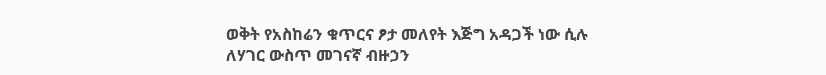ወቅት የአስከሬን ቁጥርና ፆታ መለየት እጅግ አዳጋች ነው ሲሉ ለሃገር ውስጥ መገናኛ ብዙኃን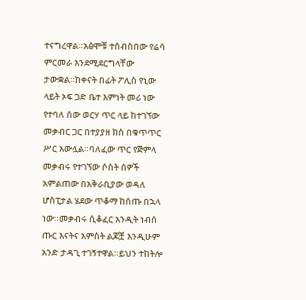ተናግረዋል።አፅሞቹ ተሰብስበው የሬሳ ምርመራ እንደሚደርግላቸው ታውቋል።ከቀናት በፊት ፖሊስ የኒው ላይት ኦፍ ጋድ ቤተ እምነት መሪ ነው የተባለ ሰው ወርሃ ጥር ላይ ከተገኘው መቃብር ጋር በተያያዘ ክስ በቁጥጥር ሥር አውሏል።ባለፈው ጥር የጅምላ መቃብሩ የተገኘው ሶስት ሰዎች አምልጠው በአቅራቢያው ወዳለ ሆስፒታል ሄደው ጥቆማ ከሰጡ በኋላ ነው።መቃብሩ ሲቆፈር አንዲት ነብሰ ጡር እናትና አምስት ልጆቿ እንዲሁም አንድ ታዳጊ ተገኝተዋል።ይህን ተከትሎ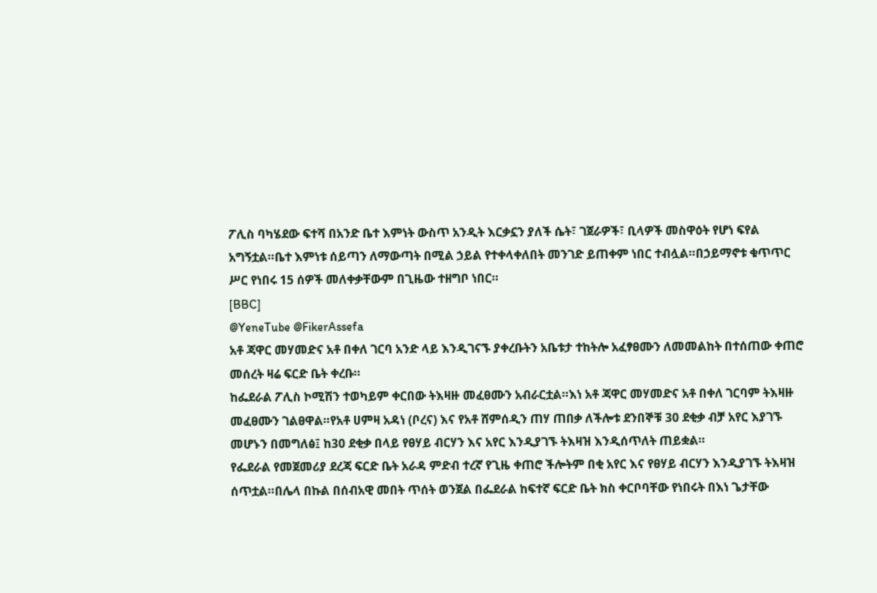ፖሊስ ባካሄደው ፍተሻ በአንድ ቤተ እምነት ውስጥ አንዲት እርቃኗን ያለች ሴት፣ ገጀራዎች፣ ቢላዎች መስዋዕት የሆነ ፍየል አግኝቷል።ቤተ እምነቱ ሰይጣን ለማውጣት በሚል ኃይል የተቀላቀለበት መንገድ ይጠቀም ነበር ተብሏል።በኃይማኖቱ ቁጥጥር ሥር የነበሩ 15 ሰዎች መለቀቃቸውም በጊዜው ተዘግቦ ነበር።
[BBC]
@YeneTube @FikerAssefa
አቶ ጃዋር መሃመድና አቶ በቀለ ገርባ አንድ ላይ እንዲገናኙ ያቀረቡትን አቤቱታ ተከትሎ አፈፃፀሙን ለመመልከት በተሰጠው ቀጠሮ መሰረት ዛሬ ፍርድ ቤት ቀረቡ።
ከፌደራል ፖሊስ ኮሚሽን ተወካይም ቀርበው ትእዛዙ መፈፀሙን አብራርቷል።እነ አቶ ጃዋር መሃመድና አቶ በቀለ ገርባም ትእዛዙ መፈፀሙን ገልፀዋል።የአቶ ሀምዛ አዳነ (ቦረና) እና የአቶ ሸምሰዲን ጠሃ ጠበቃ ለችሎቱ ደንበኞቹ 30 ደቂቃ ብቻ አየር እያገኙ መሆኑን በመግለፅ፤ ከ30 ደቂቃ በላይ የፀሃይ ብርሃን እና አየር እንዲያገኙ ትእዛዝ እንዲሰጥለት ጠይቋል።
የፌደራል የመጀመሪያ ደረጃ ፍርድ ቤት አራዳ ምድብ ተረኛ የጊዜ ቀጠሮ ችሎትም በቂ አየር እና የፀሃይ ብርሃን እንዲያገኙ ትእዛዝ ሰጥቷል።በሌላ በኩል በሰብአዊ መበት ጥሰት ወንጀል በፌደራል ከፍተኛ ፍርድ ቤት ክስ ቀርቦባቸው የነበሩት በእነ ጌታቸው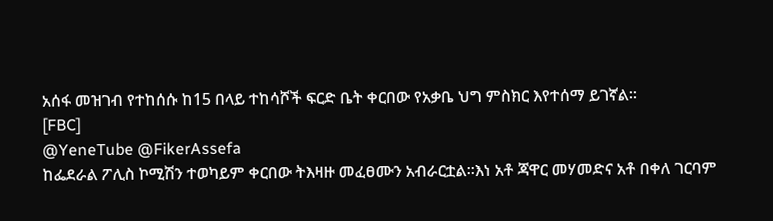አሰፋ መዝገብ የተከሰሱ ከ15 በላይ ተከሳሾች ፍርድ ቤት ቀርበው የአቃቤ ህግ ምስክር እየተሰማ ይገኛል።
[FBC]
@YeneTube @FikerAssefa
ከፌደራል ፖሊስ ኮሚሽን ተወካይም ቀርበው ትእዛዙ መፈፀሙን አብራርቷል።እነ አቶ ጃዋር መሃመድና አቶ በቀለ ገርባም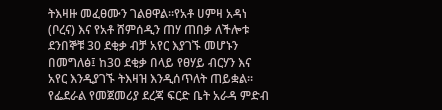ትእዛዙ መፈፀሙን ገልፀዋል።የአቶ ሀምዛ አዳነ (ቦረና) እና የአቶ ሸምሰዲን ጠሃ ጠበቃ ለችሎቱ ደንበኞቹ 30 ደቂቃ ብቻ አየር እያገኙ መሆኑን በመግለፅ፤ ከ30 ደቂቃ በላይ የፀሃይ ብርሃን እና አየር እንዲያገኙ ትእዛዝ እንዲሰጥለት ጠይቋል።
የፌደራል የመጀመሪያ ደረጃ ፍርድ ቤት አራዳ ምድብ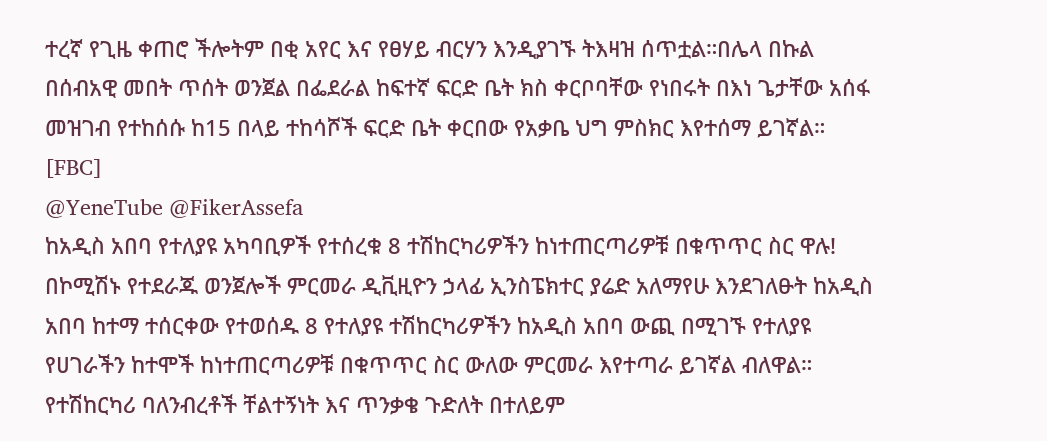ተረኛ የጊዜ ቀጠሮ ችሎትም በቂ አየር እና የፀሃይ ብርሃን እንዲያገኙ ትእዛዝ ሰጥቷል።በሌላ በኩል በሰብአዊ መበት ጥሰት ወንጀል በፌደራል ከፍተኛ ፍርድ ቤት ክስ ቀርቦባቸው የነበሩት በእነ ጌታቸው አሰፋ መዝገብ የተከሰሱ ከ15 በላይ ተከሳሾች ፍርድ ቤት ቀርበው የአቃቤ ህግ ምስክር እየተሰማ ይገኛል።
[FBC]
@YeneTube @FikerAssefa
ከአዲስ አበባ የተለያዩ አካባቢዎች የተሰረቁ 8 ተሽከርካሪዎችን ከነተጠርጣሪዎቹ በቁጥጥር ስር ዋሉ!
በኮሚሽኑ የተደራጁ ወንጀሎች ምርመራ ዲቪዚዮን ኃላፊ ኢንስፔክተር ያሬድ አለማየሁ እንደገለፁት ከአዲስ አበባ ከተማ ተሰርቀው የተወሰዱ 8 የተለያዩ ተሽከርካሪዎችን ከአዲስ አበባ ውጪ በሚገኙ የተለያዩ የሀገራችን ከተሞች ከነተጠርጣሪዎቹ በቁጥጥር ስር ውለው ምርመራ እየተጣራ ይገኛል ብለዋል።
የተሽከርካሪ ባለንብረቶች ቸልተኝነት እና ጥንቃቄ ጉድለት በተለይም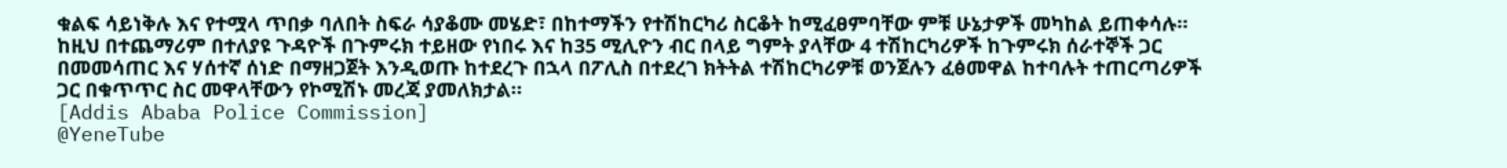ቁልፍ ሳይነቅሉ እና የተሟላ ጥበቃ ባለበት ስፍራ ሳያቆሙ መሄድ፣ በከተማችን የተሽከርካሪ ስርቆት ከሚፈፀምባቸው ምቹ ሁኔታዎች መካከል ይጠቀሳሉ።
ከዚህ በተጨማሪም በተለያዩ ጉዳዮች በጉምሩክ ተይዘው የነበሩ እና ከ35 ሚሊዮን ብር በላይ ግምት ያላቸው 4 ተሽከርካሪዎች ከጉምሩክ ሰራተኞች ጋር በመመሳጠር እና ሃሰተኛ ሰነድ በማዘጋጀት እንዲወጡ ከተደረጉ በኋላ በፖሊስ በተደረገ ክትትል ተሽከርካሪዎቹ ወንጀሉን ፈፅመዋል ከተባሉት ተጠርጣሪዎች ጋር በቁጥጥር ስር መዋላቸውን የኮሚሽኑ መረጃ ያመለክታል።
[Addis Ababa Police Commission]
@YeneTube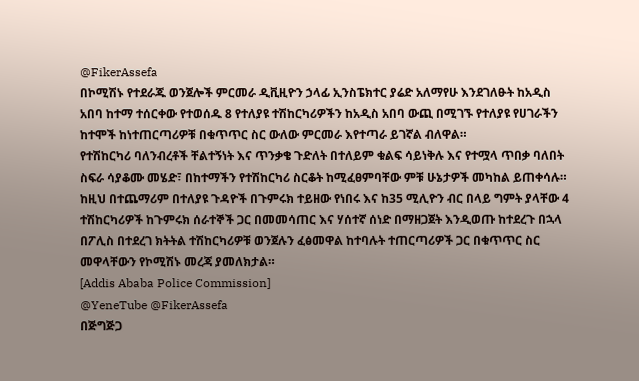@FikerAssefa
በኮሚሽኑ የተደራጁ ወንጀሎች ምርመራ ዲቪዚዮን ኃላፊ ኢንስፔክተር ያሬድ አለማየሁ እንደገለፁት ከአዲስ አበባ ከተማ ተሰርቀው የተወሰዱ 8 የተለያዩ ተሽከርካሪዎችን ከአዲስ አበባ ውጪ በሚገኙ የተለያዩ የሀገራችን ከተሞች ከነተጠርጣሪዎቹ በቁጥጥር ስር ውለው ምርመራ እየተጣራ ይገኛል ብለዋል።
የተሽከርካሪ ባለንብረቶች ቸልተኝነት እና ጥንቃቄ ጉድለት በተለይም ቁልፍ ሳይነቅሉ እና የተሟላ ጥበቃ ባለበት ስፍራ ሳያቆሙ መሄድ፣ በከተማችን የተሽከርካሪ ስርቆት ከሚፈፀምባቸው ምቹ ሁኔታዎች መካከል ይጠቀሳሉ።
ከዚህ በተጨማሪም በተለያዩ ጉዳዮች በጉምሩክ ተይዘው የነበሩ እና ከ35 ሚሊዮን ብር በላይ ግምት ያላቸው 4 ተሽከርካሪዎች ከጉምሩክ ሰራተኞች ጋር በመመሳጠር እና ሃሰተኛ ሰነድ በማዘጋጀት እንዲወጡ ከተደረጉ በኋላ በፖሊስ በተደረገ ክትትል ተሽከርካሪዎቹ ወንጀሉን ፈፅመዋል ከተባሉት ተጠርጣሪዎች ጋር በቁጥጥር ስር መዋላቸውን የኮሚሽኑ መረጃ ያመለክታል።
[Addis Ababa Police Commission]
@YeneTube @FikerAssefa
በጅግጅጋ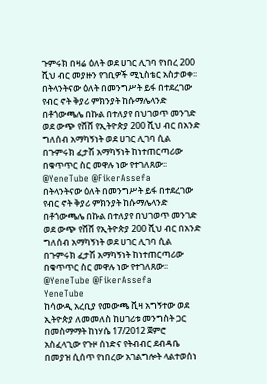ጉምሩክ በዛሬ ዕለት ወደ ሀገር ሊገባ የነበረ 200 ሺህ ብር መያዙን የገቢዎች ሚኒስቴር አስታወቀ፡፡
በትላንትናው ዕለት በመንግሥት ይፋ በተደረገው የብር ኖት ቅያሪ ምክንያት ከሱማሌላንድ በቶጎውጫሌ በኩል በተለያየ በህገወጥ መንገድ ወደ ውጭ የሸሸ የኢትዮጵያ 200 ሺህ ብር በአንድ ግለሰብ አማካኝነት ወደ ሀገር ሊገባ ሲል በጉምሩክ ፈታሽ አማካኝነት ከነተጠርጣሪው በቁጥጥር ስር መዋሉ ነው የተገለጸው፡፡
@YeneTube @FikerAssefa
በትላንትናው ዕለት በመንግሥት ይፋ በተደረገው የብር ኖት ቅያሪ ምክንያት ከሱማሌላንድ በቶጎውጫሌ በኩል በተለያየ በህገወጥ መንገድ ወደ ውጭ የሸሸ የኢትዮጵያ 200 ሺህ ብር በአንድ ግለሰብ አማካኝነት ወደ ሀገር ሊገባ ሲል በጉምሩክ ፈታሽ አማካኝነት ከነተጠርጣሪው በቁጥጥር ስር መዋሉ ነው የተገለጸው፡፡
@YeneTube @FikerAssefa
YeneTube
ከሳውዲ አረቢያ የመውጫ ቪዛ አግኝተው ወደ ኢትዮጵያ ለመመለስ ከሀገሪቱ መንግስት ጋር በመስማማት ከነሃሴ 17/2012 ጀምሮ አስፈላጊው የጉዞ ሰነድና የትብብር ደብዳቤ በመያዝ ሲሰጥ የነበረው አገልግሎት ላልተወሰነ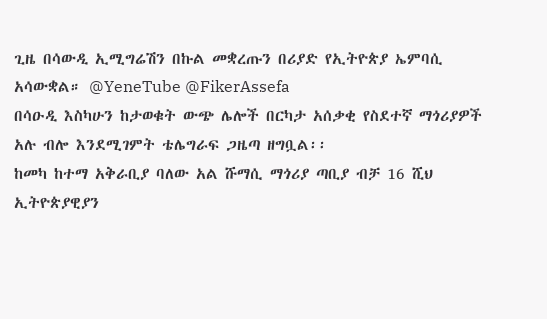ጊዜ በሳውዲ ኢሚግሬሽን በኩል መቋረጡን በሪያድ የኢትዮጵያ ኤምባሲ አሳውቋል። @YeneTube @FikerAssefa
በሳዑዲ እስካሁን ከታወቁት ውጭ ሌሎች በርካታ አሰቃቂ የስደተኛ ማጎሪያዎች አሉ ብሎ እንደሚገምት ቴሌግራፍ ጋዜጣ ዘግቧል፡፡
ከመካ ከተማ አቅራቢያ ባለው አል ሹማሲ ማጎሪያ ጣቢያ ብቻ 16 ሺህ ኢትዮጵያዊያን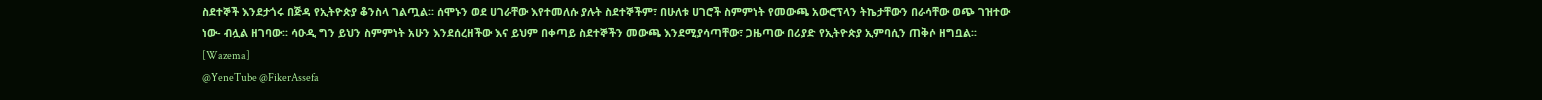ስደተኞች እንደታጎሩ በጅዳ የኢትዮጵያ ቆንስላ ገልጧል፡፡ ሰሞኑን ወደ ሀገራቸው እየተመለሱ ያሉት ስደተኞችም፣ በሁለቱ ሀገሮች ስምምነት የመውጫ አውሮፕላን ትኬታቸውን በራሳቸው ወጭ ገዝተው ነው- ብሏል ዘገባው፡፡ ሳዑዲ ግን ይህን ስምምነት አሁን እንደሰረዘችው እና ይህም በቀጣይ ስደተኞችን መውጫ እንደሚያሳጣቸው፣ ጋዜጣው በሪያድ የኢትዮጵያ ኢምባሲን ጠቅሶ ዘግቧል፡፡
[Wazema]
@YeneTube @FikerAssefa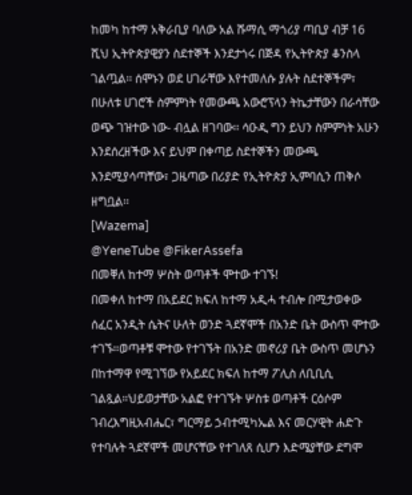ከመካ ከተማ አቅራቢያ ባለው አል ሹማሲ ማጎሪያ ጣቢያ ብቻ 16 ሺህ ኢትዮጵያዊያን ስደተኞች እንደታጎሩ በጅዳ የኢትዮጵያ ቆንስላ ገልጧል፡፡ ሰሞኑን ወደ ሀገራቸው እየተመለሱ ያሉት ስደተኞችም፣ በሁለቱ ሀገሮች ስምምነት የመውጫ አውሮፕላን ትኬታቸውን በራሳቸው ወጭ ገዝተው ነው- ብሏል ዘገባው፡፡ ሳዑዲ ግን ይህን ስምምነት አሁን እንደሰረዘችው እና ይህም በቀጣይ ስደተኞችን መውጫ እንደሚያሳጣቸው፣ ጋዜጣው በሪያድ የኢትዮጵያ ኢምባሲን ጠቅሶ ዘግቧል፡፡
[Wazema]
@YeneTube @FikerAssefa
በመቐለ ከተማ ሦስት ወጣቶች ሞተው ተገኙ!
በመቀለ ከተማ በአይደር ክፍለ ከተማ አዲሓ ተብሎ በሚታወቀው ሰፈር አንዲት ሴትና ሁለት ወንድ ጓደኛሞች በአንድ ቤት ውስጥ ሞተው ተገኙ።ወጣቶቹ ሞተው የተገኙት በአንድ መኖሪያ ቤት ውስጥ መሆኑን በከተማዋ የሚገኘው የአይደር ክፍለ ከተማ ፖሊስ ለቢቢሲ ገልጿል።ህይወታቸው አልፎ የተገኙት ሦስቱ ወጣቶች ርዕሶም ገብረእግዚአብሔር፣ ግርማይ ኃብተሚካኤል እና መርሃዊት ሐድጉ የተባሉት ጓደኛሞች መሆናቸው የተገለጸ ሲሆን እድሜያቸው ደግሞ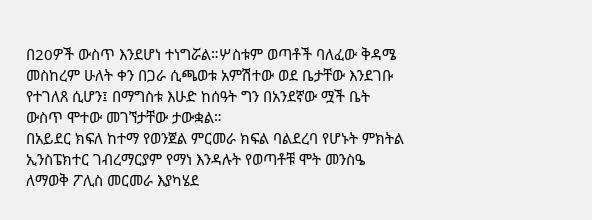በ20ዎች ውስጥ እንደሆነ ተነግሯል።ሦስቱም ወጣቶች ባለፈው ቅዳሜ መስከረም ሁለት ቀን በጋራ ሲጫወቱ አምሽተው ወደ ቤታቸው እንደገቡ የተገለጸ ሲሆን፤ በማግስቱ እሁድ ከሰዓት ግን በአንደኛው ሟች ቤት ውስጥ ሞተው መገኘታቸው ታውቋል።
በአይደር ክፍለ ከተማ የወንጀል ምርመራ ክፍል ባልደረባ የሆኑት ምክትል ኢንስፔክተር ገብረማርያም የማነ እንዳሉት የወጣቶቹ ሞት መንስዔ ለማወቅ ፖሊስ መርመራ እያካሄደ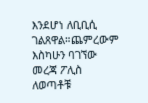እንደሆነ ለቢቢሲ ገልጸዋል።ጨምረውም እስካሁን ባገኘው መረጃ ፖሊስ ለወጣቶቹ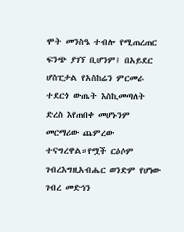ሞት መንስዔ ተብሎ የሚጠረጠር ፍንጭ ያገኘ ቢሆንም፤ በአይደር ሆስፒታል የአስከሬን ምርመራ ተደርጎ ውጤት እስኪመጣለት ድረስ እየጠበቀ መሆኑንም መርማሪው ጨምረው ተናግረዋል።የሟች ርዕሶም ገብረእግዚአብሔር ወንድም የሆነው ገብረ መድኅን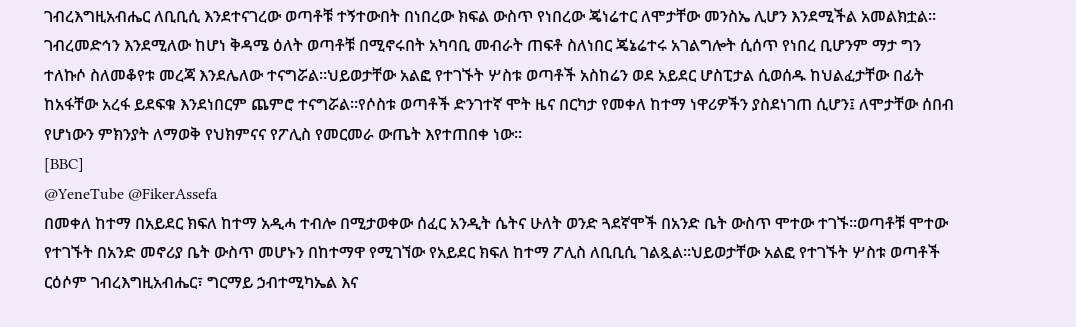ገብረእግዚአብሔር ለቢቢሲ እንደተናገረው ወጣቶቹ ተኝተውበት በነበረው ክፍል ውስጥ የነበረው ጄነሬተር ለሞታቸው መንስኤ ሊሆን እንደሚችል አመልክቷል።
ገብረመድኅን እንደሚለው ከሆነ ቅዳሜ ዕለት ወጣቶቹ በሚኖሩበት አካባቢ መብራት ጠፍቶ ስለነበር ጄኔሬተሩ አገልግሎት ሲሰጥ የነበረ ቢሆንም ማታ ግን ተለኩሶ ስለመቆየቱ መረጃ እንደሌለው ተናግሯል።ህይወታቸው አልፎ የተገኙት ሦስቱ ወጣቶች አስከሬን ወደ አይደር ሆስፒታል ሲወሰዱ ከህልፈታቸው በፊት ከአፋቸው አረፋ ይደፍቁ እንደነበርም ጨምሮ ተናግሯል።የሶስቱ ወጣቶች ድንገተኛ ሞት ዜና በርካታ የመቀለ ከተማ ነዋሪዎችን ያስደነገጠ ሲሆን፤ ለሞታቸው ሰበብ የሆነውን ምክንያት ለማወቅ የህክምናና የፖሊስ የመርመራ ውጤት እየተጠበቀ ነው።
[BBC]
@YeneTube @FikerAssefa
በመቀለ ከተማ በአይደር ክፍለ ከተማ አዲሓ ተብሎ በሚታወቀው ሰፈር አንዲት ሴትና ሁለት ወንድ ጓደኛሞች በአንድ ቤት ውስጥ ሞተው ተገኙ።ወጣቶቹ ሞተው የተገኙት በአንድ መኖሪያ ቤት ውስጥ መሆኑን በከተማዋ የሚገኘው የአይደር ክፍለ ከተማ ፖሊስ ለቢቢሲ ገልጿል።ህይወታቸው አልፎ የተገኙት ሦስቱ ወጣቶች ርዕሶም ገብረእግዚአብሔር፣ ግርማይ ኃብተሚካኤል እና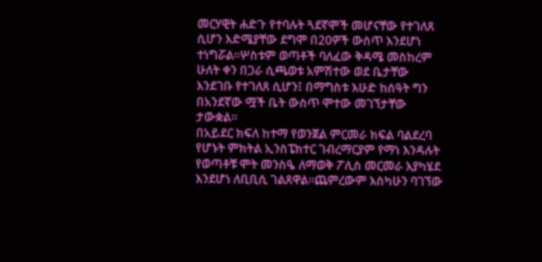መርሃዊት ሐድጉ የተባሉት ጓደኛሞች መሆናቸው የተገለጸ ሲሆን እድሜያቸው ደግሞ በ20ዎች ውስጥ እንደሆነ ተነግሯል።ሦስቱም ወጣቶች ባለፈው ቅዳሜ መስከረም ሁለት ቀን በጋራ ሲጫወቱ አምሽተው ወደ ቤታቸው እንደገቡ የተገለጸ ሲሆን፤ በማግስቱ እሁድ ከሰዓት ግን በአንደኛው ሟች ቤት ውስጥ ሞተው መገኘታቸው ታውቋል።
በአይደር ክፍለ ከተማ የወንጀል ምርመራ ክፍል ባልደረባ የሆኑት ምክትል ኢንስፔክተር ገብረማርያም የማነ እንዳሉት የወጣቶቹ ሞት መንስዔ ለማወቅ ፖሊስ መርመራ እያካሄደ እንደሆነ ለቢቢሲ ገልጸዋል።ጨምረውም እስካሁን ባገኘው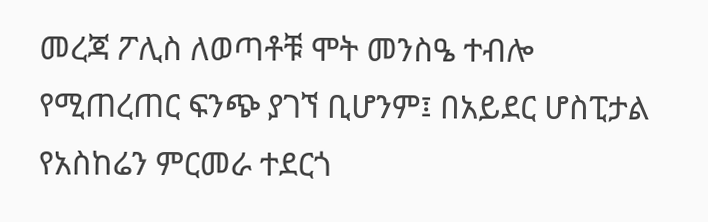መረጃ ፖሊስ ለወጣቶቹ ሞት መንስዔ ተብሎ የሚጠረጠር ፍንጭ ያገኘ ቢሆንም፤ በአይደር ሆስፒታል የአስከሬን ምርመራ ተደርጎ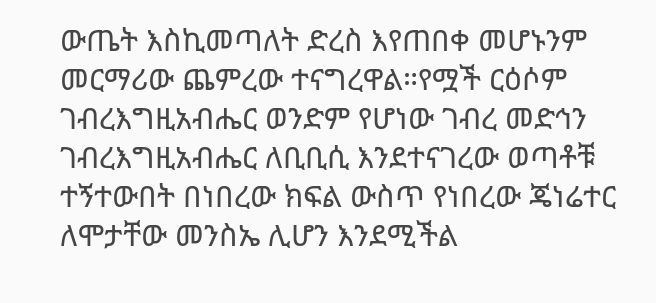ውጤት እስኪመጣለት ድረስ እየጠበቀ መሆኑንም መርማሪው ጨምረው ተናግረዋል።የሟች ርዕሶም ገብረእግዚአብሔር ወንድም የሆነው ገብረ መድኅን ገብረእግዚአብሔር ለቢቢሲ እንደተናገረው ወጣቶቹ ተኝተውበት በነበረው ክፍል ውስጥ የነበረው ጄነሬተር ለሞታቸው መንስኤ ሊሆን እንደሚችል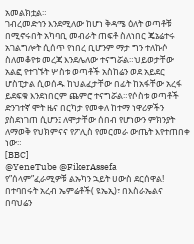አመልክቷል።
ገብረመድኅን እንደሚለው ከሆነ ቅዳሜ ዕለት ወጣቶቹ በሚኖሩበት አካባቢ መብራት ጠፍቶ ስለነበር ጄኔሬተሩ አገልግሎት ሲሰጥ የነበረ ቢሆንም ማታ ግን ተለኩሶ ስለመቆየቱ መረጃ እንደሌለው ተናግሯል።ህይወታቸው አልፎ የተገኙት ሦስቱ ወጣቶች አስከሬን ወደ አይደር ሆስፒታል ሲወሰዱ ከህልፈታቸው በፊት ከአፋቸው አረፋ ይደፍቁ እንደነበርም ጨምሮ ተናግሯል።የሶስቱ ወጣቶች ድንገተኛ ሞት ዜና በርካታ የመቀለ ከተማ ነዋሪዎችን ያስደነገጠ ሲሆን፤ ለሞታቸው ሰበብ የሆነውን ምክንያት ለማወቅ የህክምናና የፖሊስ የመርመራ ውጤት እየተጠበቀ ነው።
[BBC]
@YeneTube @FikerAssefa
የ”ሰላም”ፈራሚዎቹ ልኡካን ኋይት ሀውስ ደርሰዋል!
በተባበሩት አረብ ኤምሬቶች( ዩኤኢ)፣ በእስራኤልና በባህሬን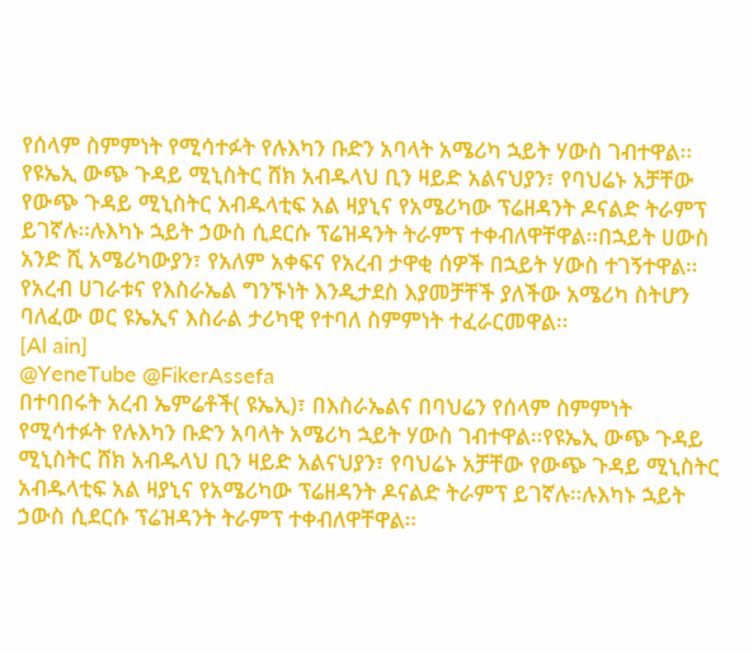የሰላም ስምምነት የሚሳተፉት የሉእካን ቡድን አባላት አሜሪካ ኋይት ሃውስ ገብተዋል፡፡የዩኤኢ ውጭ ጉዳይ ሚኒስትር ሸክ አብዱላህ ቢን ዛይድ አልናህያን፣ የባህሬኑ አቻቸው የውጭ ጉዳይ ሚኒስትር አብዱላቲፍ አል ዛያኒና የአሜሪካው ፕሬዘዳንት ዶናልድ ትራምፕ ይገኛሉ፡፡ሉእካኑ ኋይት ኃውስ ሲደርሱ ፕሬዝዳንት ትራምፕ ተቀብለዋቸዋል፡፡በኋይት ሀውስ አንድ ሺ አሜሪካውያን፣ የአለም አቀፍና የአረብ ታዋቂ ሰዎች በኋይት ሃውስ ተገኝተዋል፡፡የአረብ ሀገራቱና የእስራኤል ግንኙነት እንዲታደስ እያመቻቸች ያለችው አሜሪካ ስትሆን ባለፈው ወር ዩኤኢና እስራል ታሪካዊ የተባለ ስምምነት ተፈራርመዋል፡፡
[Al ain]
@YeneTube @FikerAssefa
በተባበሩት አረብ ኤምሬቶች( ዩኤኢ)፣ በእስራኤልና በባህሬን የሰላም ስምምነት የሚሳተፉት የሉእካን ቡድን አባላት አሜሪካ ኋይት ሃውስ ገብተዋል፡፡የዩኤኢ ውጭ ጉዳይ ሚኒስትር ሸክ አብዱላህ ቢን ዛይድ አልናህያን፣ የባህሬኑ አቻቸው የውጭ ጉዳይ ሚኒስትር አብዱላቲፍ አል ዛያኒና የአሜሪካው ፕሬዘዳንት ዶናልድ ትራምፕ ይገኛሉ፡፡ሉእካኑ ኋይት ኃውስ ሲደርሱ ፕሬዝዳንት ትራምፕ ተቀብለዋቸዋል፡፡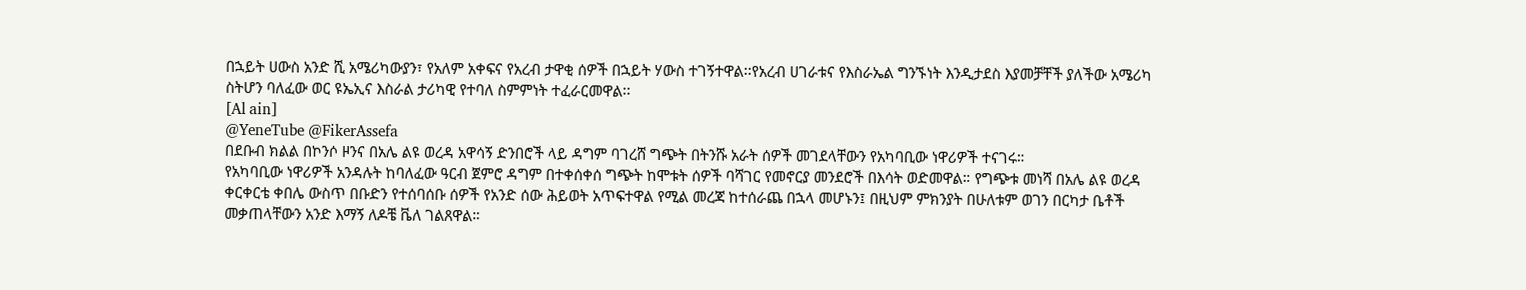በኋይት ሀውስ አንድ ሺ አሜሪካውያን፣ የአለም አቀፍና የአረብ ታዋቂ ሰዎች በኋይት ሃውስ ተገኝተዋል፡፡የአረብ ሀገራቱና የእስራኤል ግንኙነት እንዲታደስ እያመቻቸች ያለችው አሜሪካ ስትሆን ባለፈው ወር ዩኤኢና እስራል ታሪካዊ የተባለ ስምምነት ተፈራርመዋል፡፡
[Al ain]
@YeneTube @FikerAssefa
በደቡብ ክልል በኮንሶ ዞንና በአሌ ልዩ ወረዳ አዋሳኝ ድንበሮች ላይ ዳግም ባገረሸ ግጭት በትንሹ አራት ሰዎች መገደላቸውን የአካባቢው ነዋሪዎች ተናገሩ።
የአካባቢው ነዋሪዎች አንዳሉት ከባለፈው ዓርብ ጀምሮ ዳግም በተቀሰቀሰ ግጭት ከሞቱት ሰዎች ባሻገር የመኖርያ መንደሮች በእሳት ወድመዋል። የግጭቱ መነሻ በአሌ ልዩ ወረዳ ቀርቀርቴ ቀበሌ ውስጥ በቡድን የተሰባሰቡ ሰዎች የአንድ ሰው ሕይወት አጥፍተዋል የሚል መረጃ ከተሰራጨ በኋላ መሆኑን፤ በዚህም ምክንያት በሁለቱም ወገን በርካታ ቤቶች መቃጠላቸውን አንድ እማኝ ለዶቼ ቬለ ገልጸዋል።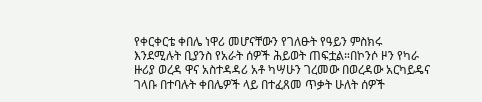የቀርቀርቴ ቀበሌ ነዋሪ መሆናቸውን የገለፁት የዓይን ምስክሩ እንደሚሉት ቢያንስ የአራት ሰዎች ሕይወት ጠፍቷል።በኮንሶ ዞን የካራ ዙሪያ ወረዳ ዋና አስተዳዳሪ አቶ ካሣሁን ገረመው በወረዳው አርካይዴና ገላቡ በተባሉት ቀበሌዎች ላይ በተፈጸመ ጥቃት ሁለት ሰዎች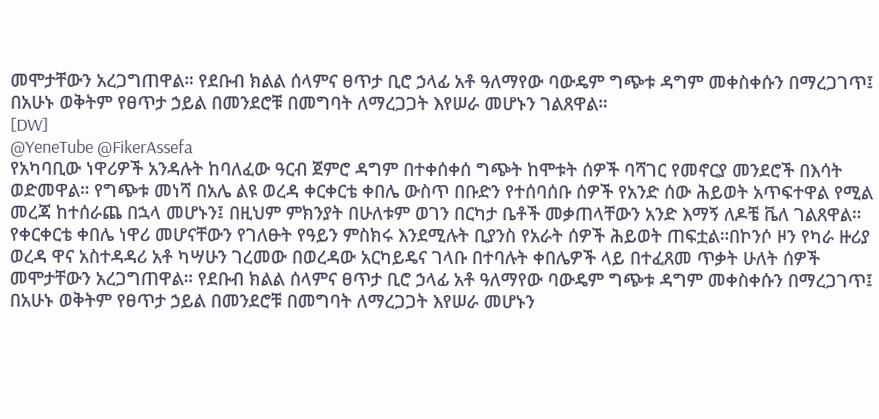መሞታቸውን አረጋግጠዋል። የደቡብ ክልል ሰላምና ፀጥታ ቢሮ ኃላፊ አቶ ዓለማየው ባውዴም ግጭቱ ዳግም መቀስቀሱን በማረጋገጥ፤ በአሁኑ ወቅትም የፀጥታ ኃይል በመንደሮቹ በመግባት ለማረጋጋት እየሠራ መሆኑን ገልጸዋል።
[DW]
@YeneTube @FikerAssefa
የአካባቢው ነዋሪዎች አንዳሉት ከባለፈው ዓርብ ጀምሮ ዳግም በተቀሰቀሰ ግጭት ከሞቱት ሰዎች ባሻገር የመኖርያ መንደሮች በእሳት ወድመዋል። የግጭቱ መነሻ በአሌ ልዩ ወረዳ ቀርቀርቴ ቀበሌ ውስጥ በቡድን የተሰባሰቡ ሰዎች የአንድ ሰው ሕይወት አጥፍተዋል የሚል መረጃ ከተሰራጨ በኋላ መሆኑን፤ በዚህም ምክንያት በሁለቱም ወገን በርካታ ቤቶች መቃጠላቸውን አንድ እማኝ ለዶቼ ቬለ ገልጸዋል። የቀርቀርቴ ቀበሌ ነዋሪ መሆናቸውን የገለፁት የዓይን ምስክሩ እንደሚሉት ቢያንስ የአራት ሰዎች ሕይወት ጠፍቷል።በኮንሶ ዞን የካራ ዙሪያ ወረዳ ዋና አስተዳዳሪ አቶ ካሣሁን ገረመው በወረዳው አርካይዴና ገላቡ በተባሉት ቀበሌዎች ላይ በተፈጸመ ጥቃት ሁለት ሰዎች መሞታቸውን አረጋግጠዋል። የደቡብ ክልል ሰላምና ፀጥታ ቢሮ ኃላፊ አቶ ዓለማየው ባውዴም ግጭቱ ዳግም መቀስቀሱን በማረጋገጥ፤ በአሁኑ ወቅትም የፀጥታ ኃይል በመንደሮቹ በመግባት ለማረጋጋት እየሠራ መሆኑን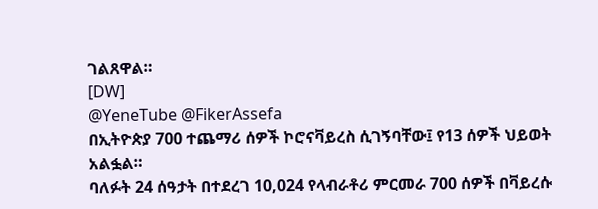ገልጸዋል።
[DW]
@YeneTube @FikerAssefa
በኢትዮጵያ 700 ተጨማሪ ሰዎች ኮሮናቫይረስ ሲገኝባቸው፤ የ13 ሰዎች ህይወት አልፏል።
ባለፉት 24 ሰዓታት በተደረገ 10,024 የላብራቶሪ ምርመራ 700 ሰዎች በቫይረሱ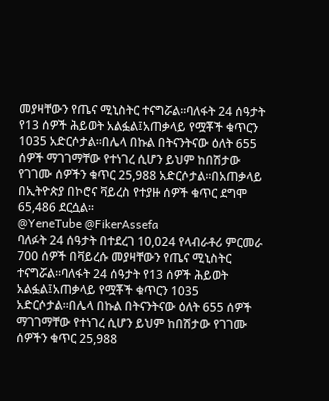መያዛቸውን የጤና ሚኒስትር ተናግሯል፡፡ባለፋት 24 ሰዓታት የ13 ሰዎች ሕይወት አልፏል፤አጠቃላይ የሟቾች ቁጥርን 1035 አድርሶታል።በሌላ በኩል በትናንትናው ዕለት 655 ሰዎች ማገገማቸው የተነገረ ሲሆን ይህም ከበሽታው የገገሙ ሰዎችን ቁጥር 25,988 አድርሶታል፡፡በአጠቃላይ በኢትዮጵያ በኮሮና ቫይረስ የተያዙ ሰዎች ቁጥር ደግሞ 65,486 ደርሷል፡፡
@YeneTube @FikerAssefa
ባለፉት 24 ሰዓታት በተደረገ 10,024 የላብራቶሪ ምርመራ 700 ሰዎች በቫይረሱ መያዛቸውን የጤና ሚኒስትር ተናግሯል፡፡ባለፋት 24 ሰዓታት የ13 ሰዎች ሕይወት አልፏል፤አጠቃላይ የሟቾች ቁጥርን 1035 አድርሶታል።በሌላ በኩል በትናንትናው ዕለት 655 ሰዎች ማገገማቸው የተነገረ ሲሆን ይህም ከበሽታው የገገሙ ሰዎችን ቁጥር 25,988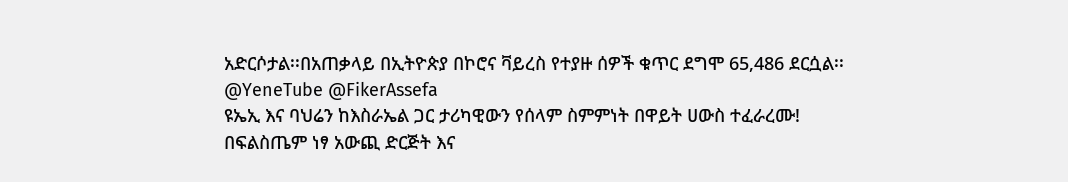አድርሶታል፡፡በአጠቃላይ በኢትዮጵያ በኮሮና ቫይረስ የተያዙ ሰዎች ቁጥር ደግሞ 65,486 ደርሷል፡፡
@YeneTube @FikerAssefa
ዩኤኢ እና ባህሬን ከእስራኤል ጋር ታሪካዊውን የሰላም ስምምነት በዋይት ሀውስ ተፈራረሙ!
በፍልስጤም ነፃ አውጪ ድርጅት እና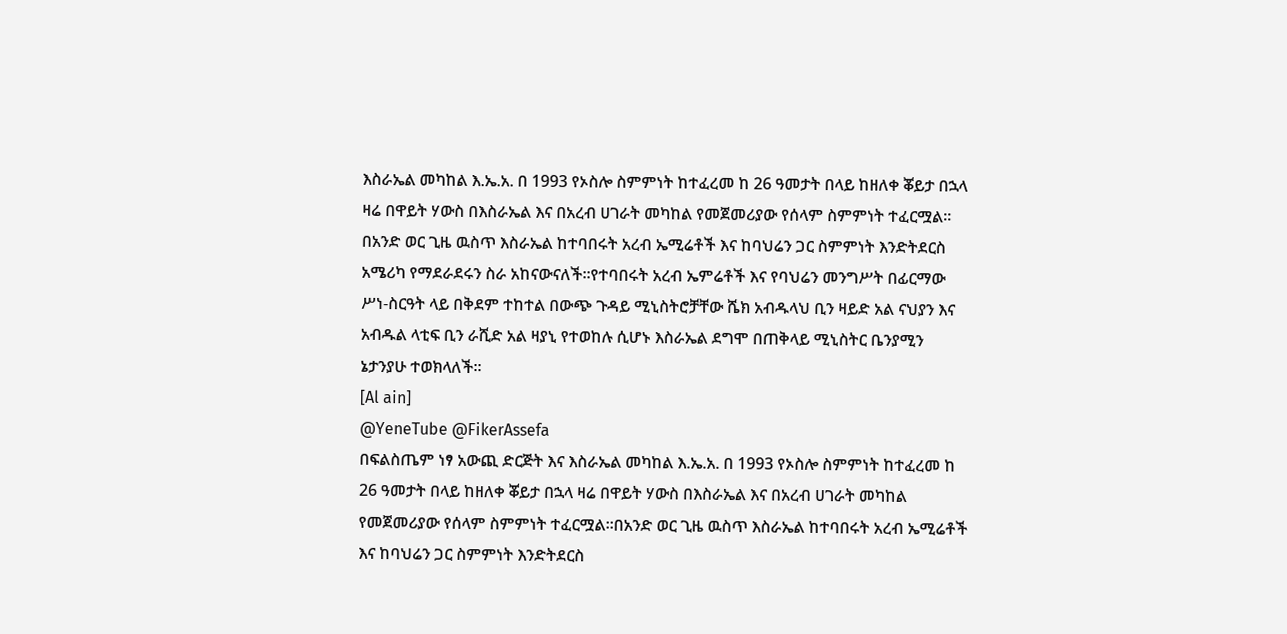እስራኤል መካከል እ.ኤ.አ. በ 1993 የኦስሎ ስምምነት ከተፈረመ ከ 26 ዓመታት በላይ ከዘለቀ ቖይታ በኋላ ዛሬ በዋይት ሃውስ በእስራኤል እና በአረብ ሀገራት መካከል የመጀመሪያው የሰላም ስምምነት ተፈርሟል፡፡በአንድ ወር ጊዜ ዉስጥ እስራኤል ከተባበሩት አረብ ኤሚሬቶች እና ከባህሬን ጋር ስምምነት እንድትደርስ አሜሪካ የማደራደሩን ስራ አከናውናለች፡፡የተባበሩት አረብ ኤምሬቶች እና የባህሬን መንግሥት በፊርማው ሥነ-ስርዓት ላይ በቅደም ተከተል በውጭ ጉዳይ ሚኒስትሮቻቸው ሼክ አብዱላህ ቢን ዛይድ አል ናህያን እና አብዱል ላቲፍ ቢን ራሺድ አል ዛያኒ የተወከሉ ሲሆኑ እስራኤል ደግሞ በጠቅላይ ሚኒስትር ቤንያሚን ኔታንያሁ ተወክላለች፡፡
[Al ain]
@YeneTube @FikerAssefa
በፍልስጤም ነፃ አውጪ ድርጅት እና እስራኤል መካከል እ.ኤ.አ. በ 1993 የኦስሎ ስምምነት ከተፈረመ ከ 26 ዓመታት በላይ ከዘለቀ ቖይታ በኋላ ዛሬ በዋይት ሃውስ በእስራኤል እና በአረብ ሀገራት መካከል የመጀመሪያው የሰላም ስምምነት ተፈርሟል፡፡በአንድ ወር ጊዜ ዉስጥ እስራኤል ከተባበሩት አረብ ኤሚሬቶች እና ከባህሬን ጋር ስምምነት እንድትደርስ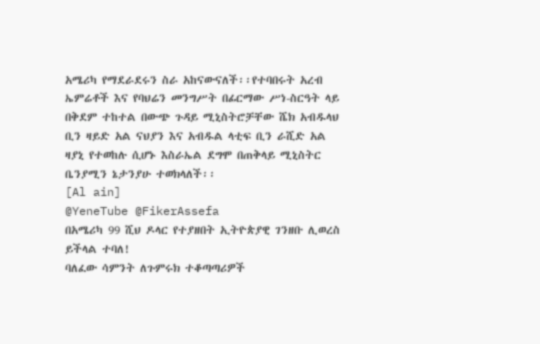አሜሪካ የማደራደሩን ስራ አከናውናለች፡፡የተባበሩት አረብ ኤምሬቶች እና የባህሬን መንግሥት በፊርማው ሥነ-ስርዓት ላይ በቅደም ተከተል በውጭ ጉዳይ ሚኒስትሮቻቸው ሼክ አብዱላህ ቢን ዛይድ አል ናህያን እና አብዱል ላቲፍ ቢን ራሺድ አል ዛያኒ የተወከሉ ሲሆኑ እስራኤል ደግሞ በጠቅላይ ሚኒስትር ቤንያሚን ኔታንያሁ ተወክላለች፡፡
[Al ain]
@YeneTube @FikerAssefa
በአሜሪካ 99 ሺህ ዶላር የተያዘበት ኢትዮጵያዊ ገንዘቡ ሊወረስ ይችላል ተባለ!
ባለፈው ሳምንት ለጉምሩክ ተቆጣጣሪዎች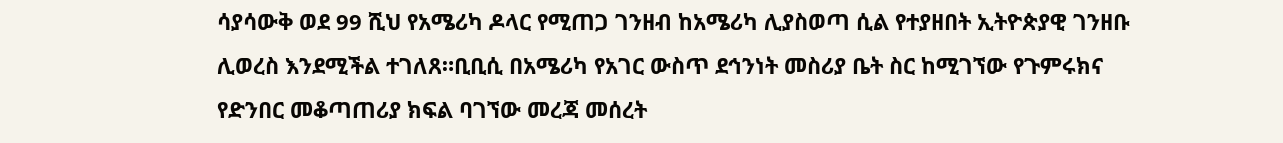ሳያሳውቅ ወደ 99 ሺህ የአሜሪካ ዶላር የሚጠጋ ገንዘብ ከአሜሪካ ሊያስወጣ ሲል የተያዘበት ኢትዮጵያዊ ገንዘቡ ሊወረስ እንደሚችል ተገለጸ።ቢቢሲ በአሜሪካ የአገር ውስጥ ደኅንነት መስሪያ ቤት ስር ከሚገኘው የጉምሩክና የድንበር መቆጣጠሪያ ክፍል ባገኘው መረጃ መሰረት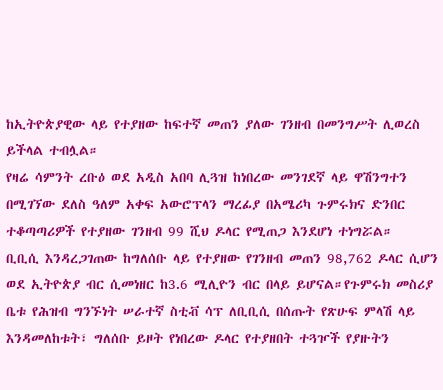ከኢትዮጵያዊው ላይ የተያዘው ከፍተኛ መጠን ያለው ገንዘብ በመንግሥት ሊወረስ ይችላል ተብሏል።
የዛሬ ሳምንት ረቡዕ ወደ አዲስ አበባ ሊጓዝ ከነበረው መንገደኛ ላይ ዋሽንግተን በሚገኘው ደለስ ዓለም አቀፍ አውሮፕላን ማረፊያ በአሜሪካ ጉምሩክና ድንበር ተቆጣጣሪዎች የተያዘው ገንዘብ 99 ሺህ ዶላር የሚጠጋ እንደሆነ ተነግሯል።
ቢቢሲ እንዳረጋገጠው ከግለሰቡ ላይ የተያዘው የገንዘብ መጠን 98,762 ዶላር ሲሆን ወደ ኢትዮጵያ ብር ሲመነዘር ከ3.6 ሚሊዮን ብር በላይ ይሆናል።የጉምሩክ መስሪያ ቤቱ የሕዝብ ግንኙነት ሠራተኛ ስቲቭ ሳፕ ለቢቢሲ በሰጡት የጽሁፍ ምላሽ ላይ እንዳመለከቱት፣ ግለሰቡ ይዞት የነበረው ዶላር የተያዘበት ተጓዦች የያዙትን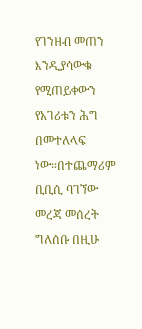የገንዘብ መጠን እንዲያሳውቁ የሚጠይቀውን የአገሪቱን ሕግ በመተለላፍ ነው።በተጨማሪም ቢቢሲ ባገኘው መረጃ መሰረት ግለሰቡ በዚሁ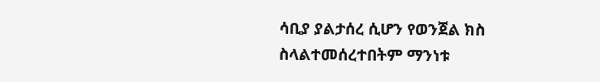ሳቢያ ያልታሰረ ሲሆን የወንጀል ክስ ስላልተመሰረተበትም ማንነቱ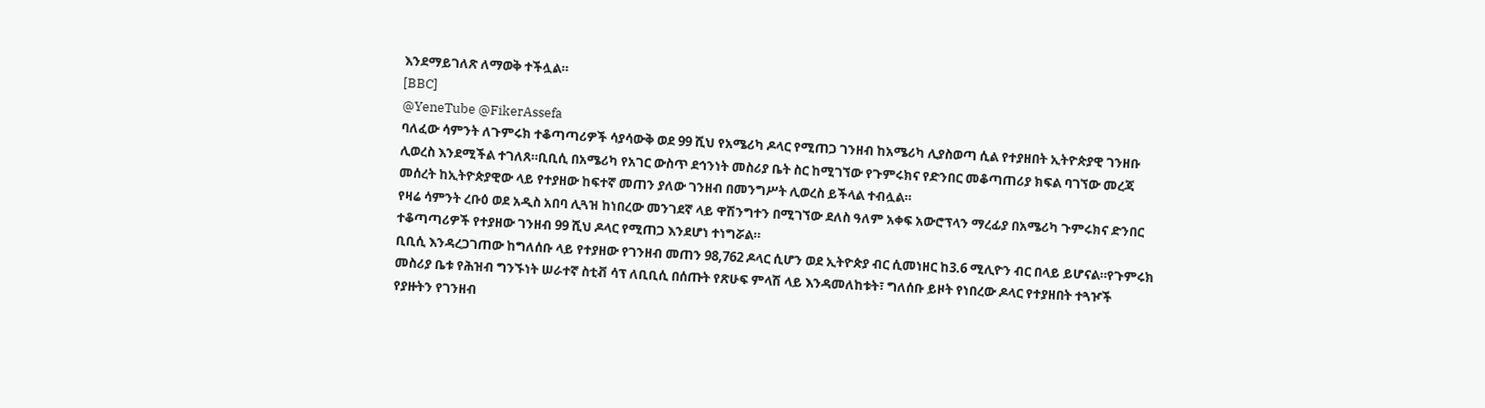እንደማይገለጽ ለማወቅ ተችሏል።
[BBC]
@YeneTube @FikerAssefa
ባለፈው ሳምንት ለጉምሩክ ተቆጣጣሪዎች ሳያሳውቅ ወደ 99 ሺህ የአሜሪካ ዶላር የሚጠጋ ገንዘብ ከአሜሪካ ሊያስወጣ ሲል የተያዘበት ኢትዮጵያዊ ገንዘቡ ሊወረስ እንደሚችል ተገለጸ።ቢቢሲ በአሜሪካ የአገር ውስጥ ደኅንነት መስሪያ ቤት ስር ከሚገኘው የጉምሩክና የድንበር መቆጣጠሪያ ክፍል ባገኘው መረጃ መሰረት ከኢትዮጵያዊው ላይ የተያዘው ከፍተኛ መጠን ያለው ገንዘብ በመንግሥት ሊወረስ ይችላል ተብሏል።
የዛሬ ሳምንት ረቡዕ ወደ አዲስ አበባ ሊጓዝ ከነበረው መንገደኛ ላይ ዋሽንግተን በሚገኘው ደለስ ዓለም አቀፍ አውሮፕላን ማረፊያ በአሜሪካ ጉምሩክና ድንበር ተቆጣጣሪዎች የተያዘው ገንዘብ 99 ሺህ ዶላር የሚጠጋ እንደሆነ ተነግሯል።
ቢቢሲ እንዳረጋገጠው ከግለሰቡ ላይ የተያዘው የገንዘብ መጠን 98,762 ዶላር ሲሆን ወደ ኢትዮጵያ ብር ሲመነዘር ከ3.6 ሚሊዮን ብር በላይ ይሆናል።የጉምሩክ መስሪያ ቤቱ የሕዝብ ግንኙነት ሠራተኛ ስቲቭ ሳፕ ለቢቢሲ በሰጡት የጽሁፍ ምላሽ ላይ እንዳመለከቱት፣ ግለሰቡ ይዞት የነበረው ዶላር የተያዘበት ተጓዦች የያዙትን የገንዘብ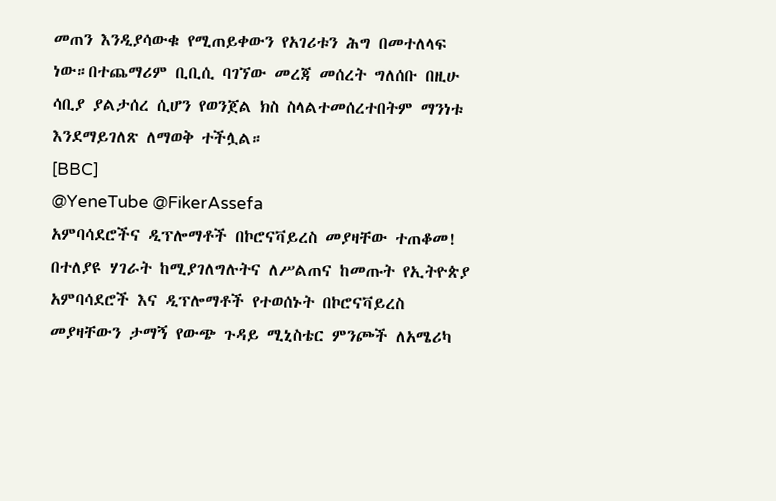መጠን እንዲያሳውቁ የሚጠይቀውን የአገሪቱን ሕግ በመተለላፍ ነው።በተጨማሪም ቢቢሲ ባገኘው መረጃ መሰረት ግለሰቡ በዚሁ ሳቢያ ያልታሰረ ሲሆን የወንጀል ክስ ስላልተመሰረተበትም ማንነቱ እንደማይገለጽ ለማወቅ ተችሏል።
[BBC]
@YeneTube @FikerAssefa
አምባሳደሮችና ዲፕሎማቶች በኮሮናቫይረስ መያዛቸው ተጠቆመ!
በተለያዩ ሃገራት ከሚያገለግሉትና ለሥልጠና ከመጡት የኢትዮጵያ አምባሳደሮች እና ዲፕሎማቶች የተወሰኑት በኮሮናቫይረስ መያዛቸውን ታማኝ የውጭ ጉዳይ ሚኒስቴር ምንጮች ለአሜሪካ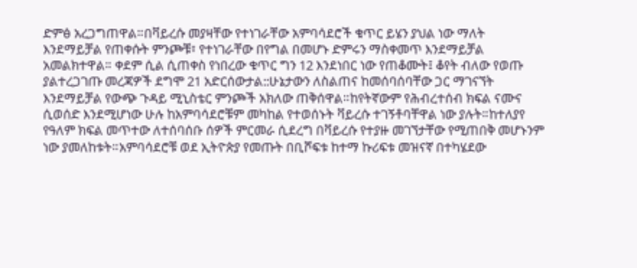ድምፅ አረጋግጠዋል።በቫይረሱ መያዛቸው የተነገራቸው አምባሳደሮች ቁጥር ይሄን ያህል ነው ማለት እንደማይቻል የጠቀሱት ምንጮቹ፣ የተነገራቸው በየግል በመሆኑ ድምሩን ማስቀመጥ እንደማይቻል አመልክተዋል። ቀደም ሲል ሲጠቀስ የነበረው ቁጥር ግን 12 እንደነበር ነው የጠቆሙት፤ ቆየት ብለው የወጡ ያልተረጋገጡ መረጃዎች ደግሞ 21 አድርሰውታል::ሁኔታውን ለስልጠና ከመሰባሰባቸው ጋር ማገናኘት እንደማይቻል የውጭ ጉዳይ ሚኒስቴር ምንጮች አክለው ጠቅሰዋል።ከየትኛውም የሕብረተሰብ ክፍል ናሙና ሲወሰድ እንደሚሆነው ሁሉ ከአምባሳደሮቹም መካከል የተወሰኑት ቫይረሱ ተገኝቶባቸዋል ነው ያሉት።ከተለያየ የዓለም ክፍል መጥተው ለተሰባሰቡ ሰዎች ምርመራ ሲደረግ በቫይረሱ የተያዙ መገኘታቸው የሚጠበቅ መሆኑንም ነው ያመለከቱት።አምባሳደሮቹ ወደ ኢትዮጵያ የመጡት በቢሾፍቱ ከተማ ኩሪፍቱ መዝናኛ በተካሄደው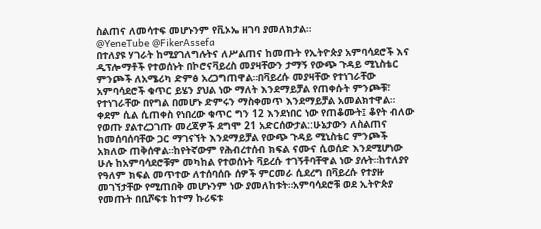ስልጠና ለመሳተፍ መሆኑንም የቪኦኤ ዘገባ ያመለክታል።
@YeneTube @FikerAssefa
በተለያዩ ሃገራት ከሚያገለግሉትና ለሥልጠና ከመጡት የኢትዮጵያ አምባሳደሮች እና ዲፕሎማቶች የተወሰኑት በኮሮናቫይረስ መያዛቸውን ታማኝ የውጭ ጉዳይ ሚኒስቴር ምንጮች ለአሜሪካ ድምፅ አረጋግጠዋል።በቫይረሱ መያዛቸው የተነገራቸው አምባሳደሮች ቁጥር ይሄን ያህል ነው ማለት እንደማይቻል የጠቀሱት ምንጮቹ፣ የተነገራቸው በየግል በመሆኑ ድምሩን ማስቀመጥ እንደማይቻል አመልክተዋል። ቀደም ሲል ሲጠቀስ የነበረው ቁጥር ግን 12 እንደነበር ነው የጠቆሙት፤ ቆየት ብለው የወጡ ያልተረጋገጡ መረጃዎች ደግሞ 21 አድርሰውታል::ሁኔታውን ለስልጠና ከመሰባሰባቸው ጋር ማገናኘት እንደማይቻል የውጭ ጉዳይ ሚኒስቴር ምንጮች አክለው ጠቅሰዋል።ከየትኛውም የሕብረተሰብ ክፍል ናሙና ሲወሰድ እንደሚሆነው ሁሉ ከአምባሳደሮቹም መካከል የተወሰኑት ቫይረሱ ተገኝቶባቸዋል ነው ያሉት።ከተለያየ የዓለም ክፍል መጥተው ለተሰባሰቡ ሰዎች ምርመራ ሲደረግ በቫይረሱ የተያዙ መገኘታቸው የሚጠበቅ መሆኑንም ነው ያመለከቱት።አምባሳደሮቹ ወደ ኢትዮጵያ የመጡት በቢሾፍቱ ከተማ ኩሪፍቱ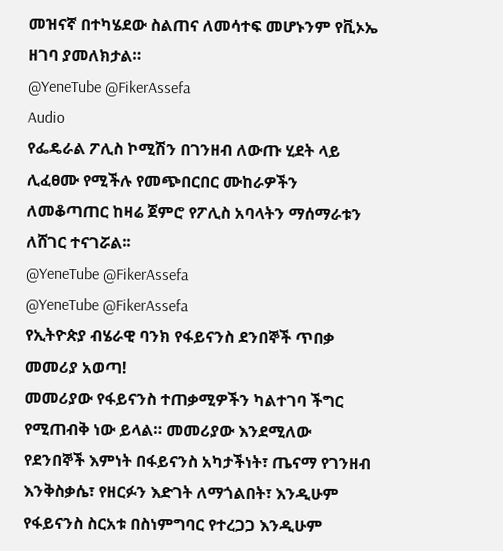መዝናኛ በተካሄደው ስልጠና ለመሳተፍ መሆኑንም የቪኦኤ ዘገባ ያመለክታል።
@YeneTube @FikerAssefa
Audio
የፌዴራል ፖሊስ ኮሚሽን በገንዘብ ለውጡ ሂደት ላይ ሊፈፀሙ የሚችሉ የመጭበርበር ሙከራዎችን ለመቆጣጠር ከዛሬ ጀምሮ የፖሊስ አባላትን ማሰማራቱን ለሸገር ተናገሯል፡፡
@YeneTube @FikerAssefa
@YeneTube @FikerAssefa
የኢትዮጵያ ብሄራዊ ባንክ የፋይናንስ ደንበኞች ጥበቃ መመሪያ አወጣ!
መመሪያው የፋይናንስ ተጠቃሚዎችን ካልተገባ ችግር የሚጠብቅ ነው ይላል። መመሪያው እንደሚለው የደንበኞች እምነት በፋይናንስ አካታችነት፣ ጤናማ የገንዘብ እንቅስቃሴ፣ የዘርፉን እድገት ለማጎልበት፣ እንዲሁም የፋይናንስ ስርአቱ በስነምግባር የተረጋጋ እንዲሁም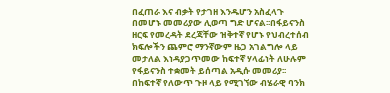በፈጠራ እና ብቃት የታገዘ እንዱሆን አስፈላጉ በመሆኑ መመሪያው ሊወጣ ግድ ሆናል፡፡በፋይናንስ ዘርፍ የመረዳት ደረጃቸው ዝቅተኛ የሆኑ የህብረተሰብ ክፍሎችን ጨምሮ ማንኛውም ዜጋ አገልግሎ ላይ መታለል እነዳያጋጥመው ከፍተኛ ሃላፊነት ለሁሉም የፋይናንስ ተቋመት ይሰጣል አዲሱ መመሪያ፡፡በከፍተኛ የለውጥ ጉዞ ላይ የሚገኘው ብሄራዊ ባንክ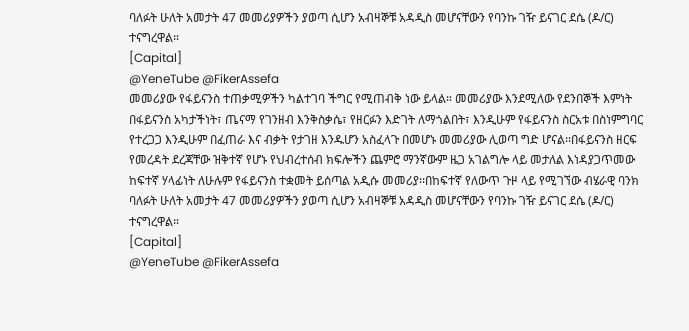ባለፉት ሁለት አመታት 47 መመሪያዎችን ያወጣ ሲሆን አብዛኞቹ አዳዲስ መሆናቸውን የባንኩ ገዥ ይናገር ደሴ (ዶ/ር) ተናግረዋል፡፡
[Capital]
@YeneTube @FikerAssefa
መመሪያው የፋይናንስ ተጠቃሚዎችን ካልተገባ ችግር የሚጠብቅ ነው ይላል። መመሪያው እንደሚለው የደንበኞች እምነት በፋይናንስ አካታችነት፣ ጤናማ የገንዘብ እንቅስቃሴ፣ የዘርፉን እድገት ለማጎልበት፣ እንዲሁም የፋይናንስ ስርአቱ በስነምግባር የተረጋጋ እንዲሁም በፈጠራ እና ብቃት የታገዘ እንዱሆን አስፈላጉ በመሆኑ መመሪያው ሊወጣ ግድ ሆናል፡፡በፋይናንስ ዘርፍ የመረዳት ደረጃቸው ዝቅተኛ የሆኑ የህብረተሰብ ክፍሎችን ጨምሮ ማንኛውም ዜጋ አገልግሎ ላይ መታለል እነዳያጋጥመው ከፍተኛ ሃላፊነት ለሁሉም የፋይናንስ ተቋመት ይሰጣል አዲሱ መመሪያ፡፡በከፍተኛ የለውጥ ጉዞ ላይ የሚገኘው ብሄራዊ ባንክ ባለፉት ሁለት አመታት 47 መመሪያዎችን ያወጣ ሲሆን አብዛኞቹ አዳዲስ መሆናቸውን የባንኩ ገዥ ይናገር ደሴ (ዶ/ር) ተናግረዋል፡፡
[Capital]
@YeneTube @FikerAssefa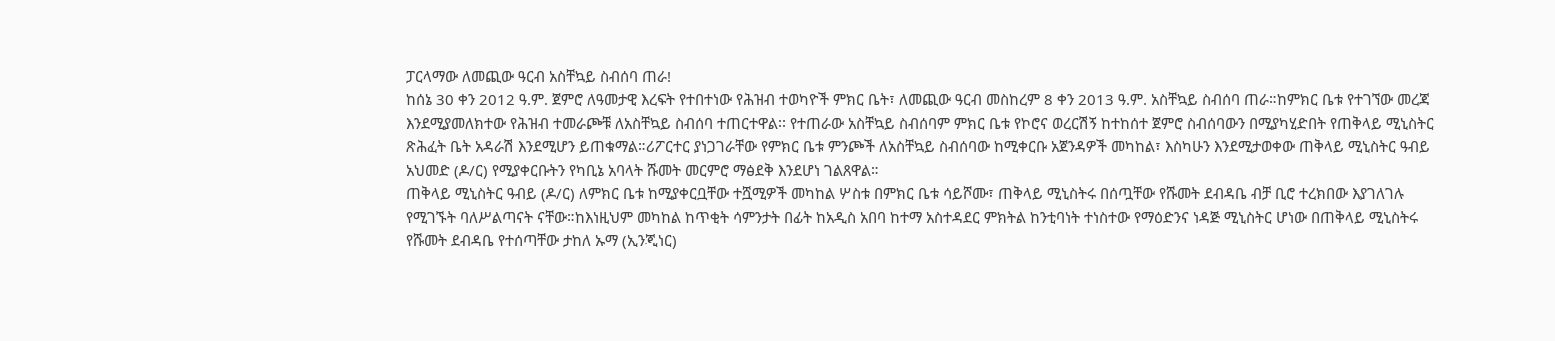ፓርላማው ለመጪው ዓርብ አስቸኳይ ስብሰባ ጠራ!
ከሰኔ 30 ቀን 2012 ዓ.ም. ጀምሮ ለዓመታዊ እረፍት የተበተነው የሕዝብ ተወካዮች ምክር ቤት፣ ለመጪው ዓርብ መስከረም 8 ቀን 2013 ዓ.ም. አስቸኳይ ስብሰባ ጠራ።ከምክር ቤቱ የተገኘው መረጃ እንደሚያመለክተው የሕዝብ ተመራጮቹ ለአስቸኳይ ስብሰባ ተጠርተዋል፡፡ የተጠራው አስቸኳይ ስብሰባም ምክር ቤቱ የኮሮና ወረርሽኝ ከተከሰተ ጀምሮ ስብሰባውን በሚያካሂድበት የጠቅላይ ሚኒስትር ጽሕፈት ቤት አዳራሽ እንደሚሆን ይጠቁማል።ሪፖርተር ያነጋገራቸው የምክር ቤቱ ምንጮች ለአስቸኳይ ስብሰባው ከሚቀርቡ አጀንዳዎች መካከል፣ እስካሁን እንደሚታወቀው ጠቅላይ ሚኒስትር ዓብይ አህመድ (ዶ/ር) የሚያቀርቡትን የካቢኔ አባላት ሹመት መርምሮ ማፅደቅ እንደሆነ ገልጸዋል።
ጠቅላይ ሚኒስትር ዓብይ (ዶ/ር) ለምክር ቤቱ ከሚያቀርቧቸው ተሿሚዎች መካከል ሦስቱ በምክር ቤቱ ሳይሾሙ፣ ጠቅላይ ሚኒስትሩ በሰጧቸው የሹመት ደብዳቤ ብቻ ቢሮ ተረክበው እያገለገሉ የሚገኙት ባለሥልጣናት ናቸው።ከእነዚህም መካከል ከጥቂት ሳምንታት በፊት ከአዲስ አበባ ከተማ አስተዳደር ምክትል ከንቲባነት ተነስተው የማዕድንና ነዳጅ ሚኒስትር ሆነው በጠቅላይ ሚኒስትሩ የሹመት ደብዳቤ የተሰጣቸው ታከለ ኡማ (ኢንጂነር)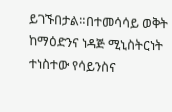ይገኙበታል።በተመሳሳይ ወቅት ከማዕድንና ነዳጅ ሚኒስትርነት ተነስተው የሳይንስና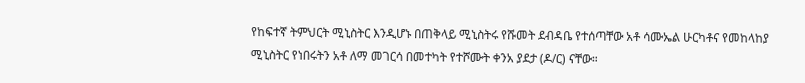የከፍተኛ ትምህርት ሚኒስትር እንዲሆኑ በጠቅላይ ሚኒስትሩ የሹመት ደብዳቤ የተሰጣቸው አቶ ሳሙኤል ሁርካቶና የመከላከያ ሚኒስትር የነበሩትን አቶ ለማ መገርሳ በመተካት የተሾሙት ቀንአ ያደታ (ዶ/ር) ናቸው።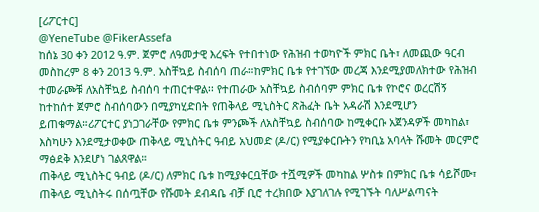[ሪፖርተር]
@YeneTube @FikerAssefa
ከሰኔ 30 ቀን 2012 ዓ.ም. ጀምሮ ለዓመታዊ እረፍት የተበተነው የሕዝብ ተወካዮች ምክር ቤት፣ ለመጪው ዓርብ መስከረም 8 ቀን 2013 ዓ.ም. አስቸኳይ ስብሰባ ጠራ።ከምክር ቤቱ የተገኘው መረጃ እንደሚያመለክተው የሕዝብ ተመራጮቹ ለአስቸኳይ ስብሰባ ተጠርተዋል፡፡ የተጠራው አስቸኳይ ስብሰባም ምክር ቤቱ የኮሮና ወረርሽኝ ከተከሰተ ጀምሮ ስብሰባውን በሚያካሂድበት የጠቅላይ ሚኒስትር ጽሕፈት ቤት አዳራሽ እንደሚሆን ይጠቁማል።ሪፖርተር ያነጋገራቸው የምክር ቤቱ ምንጮች ለአስቸኳይ ስብሰባው ከሚቀርቡ አጀንዳዎች መካከል፣ እስካሁን እንደሚታወቀው ጠቅላይ ሚኒስትር ዓብይ አህመድ (ዶ/ር) የሚያቀርቡትን የካቢኔ አባላት ሹመት መርምሮ ማፅደቅ እንደሆነ ገልጸዋል።
ጠቅላይ ሚኒስትር ዓብይ (ዶ/ር) ለምክር ቤቱ ከሚያቀርቧቸው ተሿሚዎች መካከል ሦስቱ በምክር ቤቱ ሳይሾሙ፣ ጠቅላይ ሚኒስትሩ በሰጧቸው የሹመት ደብዳቤ ብቻ ቢሮ ተረክበው እያገለገሉ የሚገኙት ባለሥልጣናት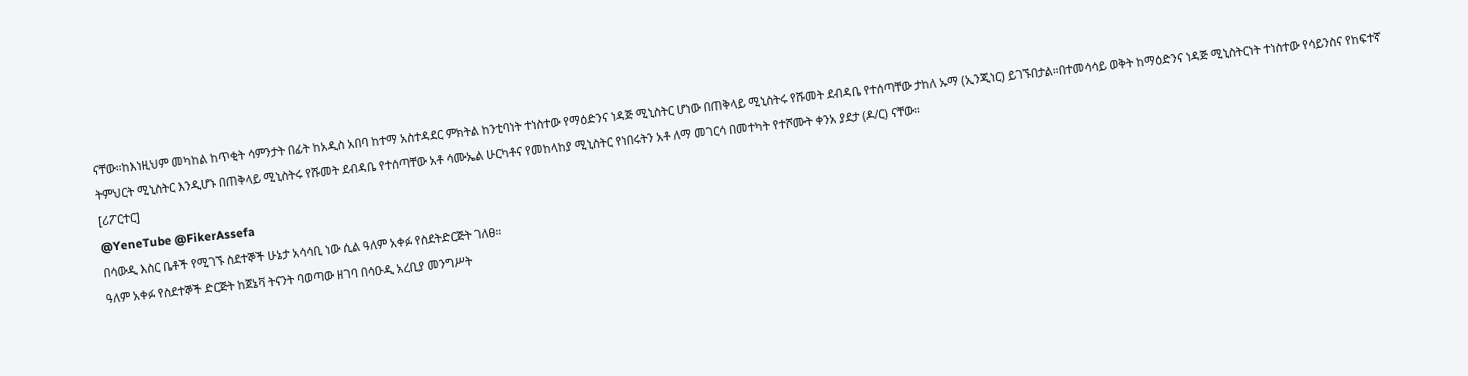ናቸው።ከእነዚህም መካከል ከጥቂት ሳምንታት በፊት ከአዲስ አበባ ከተማ አስተዳደር ምክትል ከንቲባነት ተነስተው የማዕድንና ነዳጅ ሚኒስትር ሆነው በጠቅላይ ሚኒስትሩ የሹመት ደብዳቤ የተሰጣቸው ታከለ ኡማ (ኢንጂነር) ይገኙበታል።በተመሳሳይ ወቅት ከማዕድንና ነዳጅ ሚኒስትርነት ተነስተው የሳይንስና የከፍተኛ ትምህርት ሚኒስትር እንዲሆኑ በጠቅላይ ሚኒስትሩ የሹመት ደብዳቤ የተሰጣቸው አቶ ሳሙኤል ሁርካቶና የመከላከያ ሚኒስትር የነበሩትን አቶ ለማ መገርሳ በመተካት የተሾሙት ቀንአ ያደታ (ዶ/ር) ናቸው።
[ሪፖርተር]
@YeneTube @FikerAssefa
በሳውዲ እስር ቤቶች የሚገኙ ስደተኞች ሁኔታ አሳሳቢ ነው ሲል ዓለም አቀፉ የስደትድርጅት ገለፀ።
ዓለም አቀፉ የስደተኞች ድርጅት ከጀኔቫ ትናንት ባወጣው ዘገባ በሳዑዲ አረቢያ መንግሥት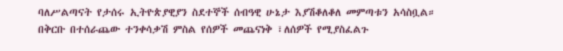ባለሥልጣናት የታሰሩ ኢትዮጵያዊያን ስደተኞች ሰብዓዊ ሁኔታ እያሽቆለቆለ መምጣቱን አሳስቧል።
በቅርቡ በተሰራጨው ተንቀሳቃሽ ምስል የሰዎች መጨናነቅ ፣ለሰዎች የሚያስፈልጉ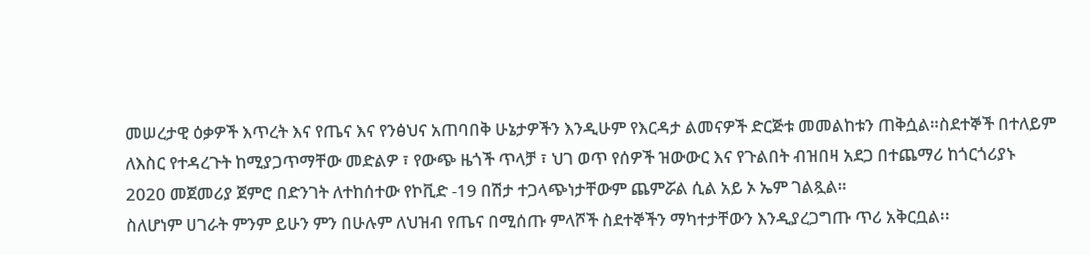መሠረታዊ ዕቃዎች እጥረት እና የጤና እና የንፅህና አጠባበቅ ሁኔታዎችን እንዲሁም የእርዳታ ልመናዎች ድርጅቱ መመልከቱን ጠቅሷል።ስደተኞች በተለይም ለእስር የተዳረጉት ከሚያጋጥማቸው መድልዎ ፣ የውጭ ዜጎች ጥላቻ ፣ ህገ ወጥ የሰዎች ዝውውር እና የጉልበት ብዝበዛ አደጋ በተጨማሪ ከጎርጎሪያኑ 2020 መጀመሪያ ጀምሮ በድንገት ለተከሰተው የኮቪድ -19 በሽታ ተጋላጭነታቸውም ጨምሯል ሲል አይ ኦ ኤም ገልጿል።
ስለሆነም ሀገራት ምንም ይሁን ምን በሁሉም ለህዝብ የጤና በሚሰጡ ምላሾች ስደተኞችን ማካተታቸውን እንዲያረጋግጡ ጥሪ አቅርቧል፡፡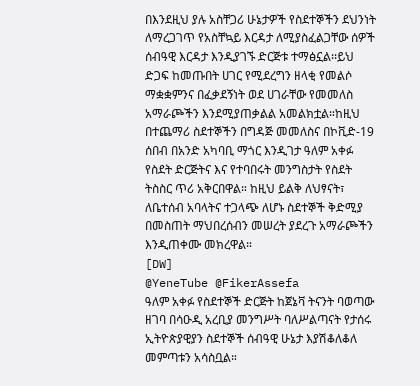በእንደዚህ ያሉ አስቸጋሪ ሁኔታዎች የስደተኞችን ደህንነት ለማረጋገጥ የአስቸኳይ እርዳታ ለሚያስፈልጋቸው ሰዎች ሰብዓዊ እርዳታ እንዲያገኙ ድርጅቱ ተማፅኗል፡፡ይህ ድጋፍ ከመጡበት ሀገር የሚደረግን ዘላቂ የመልሶ ማቋቋምንና በፈቃደኝነት ወደ ሀገራቸው የመመለስ አማራጮችን እንደሚያጠቃልል አመልክቷል።ከዚህ በተጨማሪ ስደተኞችን በግዳጅ መመለስና በኮቪድ-19 ሰበብ በአንድ አካባቢ ማጎር እንዲገታ ዓለም አቀፉ የስደት ድርጅትና እና የተባበሩት መንግስታት የስደት ትስስር ጥሪ አቅርበዋል። ከዚህ ይልቅ ለህፃናት፣ ለቤተሰብ አባላትና ተጋላጭ ለሆኑ ስደተኞች ቅድሚያ በመስጠት ማህበረሰብን መሠረት ያደረጉ አማራጮችን እንዲጠቀሙ መክረዋል።
[DW]
@YeneTube @FikerAssefa
ዓለም አቀፉ የስደተኞች ድርጅት ከጀኔቫ ትናንት ባወጣው ዘገባ በሳዑዲ አረቢያ መንግሥት ባለሥልጣናት የታሰሩ ኢትዮጵያዊያን ስደተኞች ሰብዓዊ ሁኔታ እያሽቆለቆለ መምጣቱን አሳስቧል።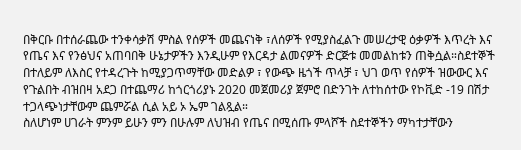በቅርቡ በተሰራጨው ተንቀሳቃሽ ምስል የሰዎች መጨናነቅ ፣ለሰዎች የሚያስፈልጉ መሠረታዊ ዕቃዎች እጥረት እና የጤና እና የንፅህና አጠባበቅ ሁኔታዎችን እንዲሁም የእርዳታ ልመናዎች ድርጅቱ መመልከቱን ጠቅሷል።ስደተኞች በተለይም ለእስር የተዳረጉት ከሚያጋጥማቸው መድልዎ ፣ የውጭ ዜጎች ጥላቻ ፣ ህገ ወጥ የሰዎች ዝውውር እና የጉልበት ብዝበዛ አደጋ በተጨማሪ ከጎርጎሪያኑ 2020 መጀመሪያ ጀምሮ በድንገት ለተከሰተው የኮቪድ -19 በሽታ ተጋላጭነታቸውም ጨምሯል ሲል አይ ኦ ኤም ገልጿል።
ስለሆነም ሀገራት ምንም ይሁን ምን በሁሉም ለህዝብ የጤና በሚሰጡ ምላሾች ስደተኞችን ማካተታቸውን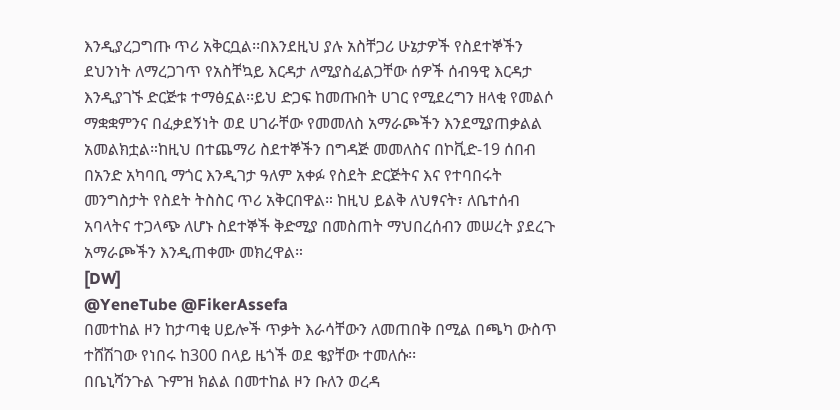እንዲያረጋግጡ ጥሪ አቅርቧል፡፡በእንደዚህ ያሉ አስቸጋሪ ሁኔታዎች የስደተኞችን ደህንነት ለማረጋገጥ የአስቸኳይ እርዳታ ለሚያስፈልጋቸው ሰዎች ሰብዓዊ እርዳታ እንዲያገኙ ድርጅቱ ተማፅኗል፡፡ይህ ድጋፍ ከመጡበት ሀገር የሚደረግን ዘላቂ የመልሶ ማቋቋምንና በፈቃደኝነት ወደ ሀገራቸው የመመለስ አማራጮችን እንደሚያጠቃልል አመልክቷል።ከዚህ በተጨማሪ ስደተኞችን በግዳጅ መመለስና በኮቪድ-19 ሰበብ በአንድ አካባቢ ማጎር እንዲገታ ዓለም አቀፉ የስደት ድርጅትና እና የተባበሩት መንግስታት የስደት ትስስር ጥሪ አቅርበዋል። ከዚህ ይልቅ ለህፃናት፣ ለቤተሰብ አባላትና ተጋላጭ ለሆኑ ስደተኞች ቅድሚያ በመስጠት ማህበረሰብን መሠረት ያደረጉ አማራጮችን እንዲጠቀሙ መክረዋል።
[DW]
@YeneTube @FikerAssefa
በመተከል ዞን ከታጣቂ ሀይሎች ጥቃት እራሳቸውን ለመጠበቅ በሚል በጫካ ውስጥ ተሸሽገው የነበሩ ከ300 በላይ ዜጎች ወደ ቄያቸው ተመለሱ፡፡
በቤኒሻንጉል ጉምዝ ክልል በመተከል ዞን ቡለን ወረዳ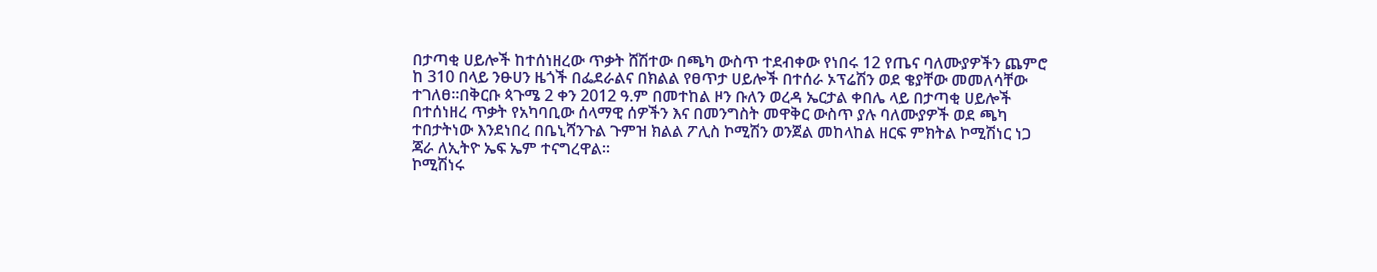በታጣቂ ሀይሎች ከተሰነዘረው ጥቃት ሸሽተው በጫካ ውስጥ ተደብቀው የነበሩ 12 የጤና ባለሙያዎችን ጨምሮ ከ 310 በላይ ንፁሀን ዜጎች በፌደራልና በክልል የፀጥታ ሀይሎች በተሰራ ኦፕሬሽን ወደ ቄያቸው መመለሳቸው ተገለፀ፡፡በቅርቡ ጳጉሜ 2 ቀን 2012 ዓ.ም በመተከል ዞን ቡለን ወረዳ ኤርታል ቀበሌ ላይ በታጣቂ ሀይሎች በተሰነዘረ ጥቃት የአካባቢው ሰላማዊ ሰዎችን እና በመንግስት መዋቅር ውስጥ ያሉ ባለሙያዎች ወደ ጫካ ተበታትነው እንደነበረ በቤኒሻንጉል ጉምዝ ክልል ፖሊስ ኮሚሽን ወንጀል መከላከል ዘርፍ ምክትል ኮሚሽነር ነጋ ጃራ ለኢትዮ ኤፍ ኤም ተናግረዋል፡፡
ኮሚሽነሩ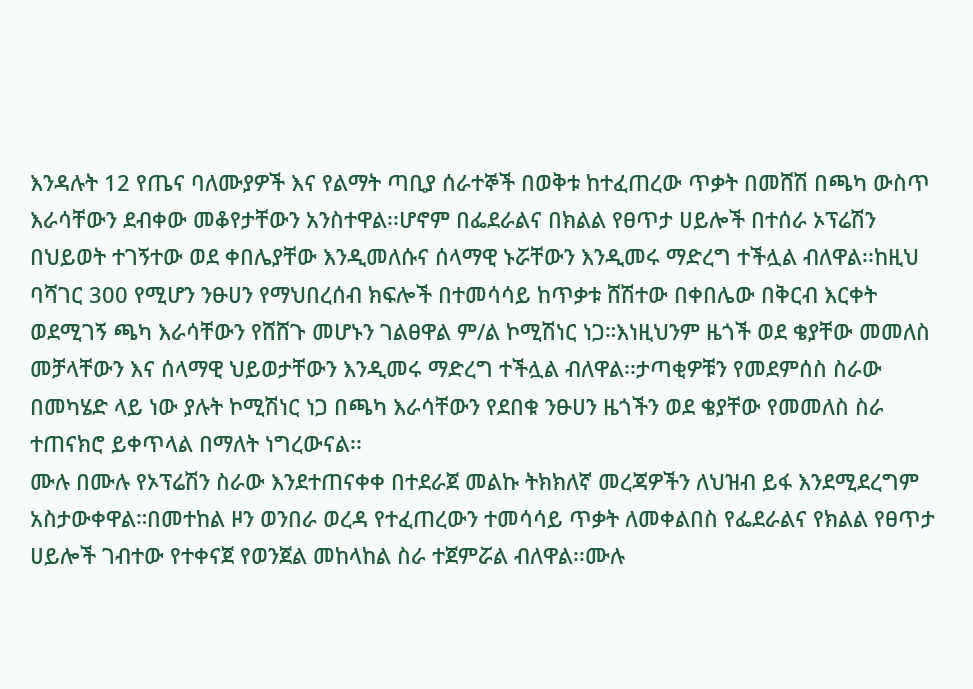እንዳሉት 12 የጤና ባለሙያዎች እና የልማት ጣቢያ ሰራተኞች በወቅቱ ከተፈጠረው ጥቃት በመሸሽ በጫካ ውስጥ እራሳቸውን ደብቀው መቆየታቸውን አንስተዋል፡፡ሆኖም በፌደራልና በክልል የፀጥታ ሀይሎች በተሰራ ኦፕሬሽን በህይወት ተገኝተው ወደ ቀበሌያቸው እንዲመለሱና ሰላማዊ ኑሯቸውን እንዲመሩ ማድረግ ተችሏል ብለዋል፡፡ከዚህ ባሻገር 300 የሚሆን ንፁሀን የማህበረሰብ ክፍሎች በተመሳሳይ ከጥቃቱ ሸሽተው በቀበሌው በቅርብ እርቀት ወደሚገኝ ጫካ እራሳቸውን የሸሸጉ መሆኑን ገልፀዋል ም/ል ኮሚሽነር ነጋ።እነዚህንም ዜጎች ወደ ቄያቸው መመለስ መቻላቸውን እና ሰላማዊ ህይወታቸውን እንዲመሩ ማድረግ ተችሏል ብለዋል፡፡ታጣቂዎቹን የመደምሰስ ስራው በመካሄድ ላይ ነው ያሉት ኮሚሽነር ነጋ በጫካ እራሳቸውን የደበቁ ንፁሀን ዜጎችን ወደ ቄያቸው የመመለስ ስራ ተጠናክሮ ይቀጥላል በማለት ነግረውናል፡፡
ሙሉ በሙሉ የኦፕሬሽን ስራው እንደተጠናቀቀ በተደራጀ መልኩ ትክክለኛ መረጃዎችን ለህዝብ ይፋ እንደሚደረግም አስታውቀዋል።በመተከል ዞን ወንበራ ወረዳ የተፈጠረውን ተመሳሳይ ጥቃት ለመቀልበስ የፌደራልና የክልል የፀጥታ ሀይሎች ገብተው የተቀናጀ የወንጀል መከላከል ስራ ተጀምሯል ብለዋል፡፡ሙሉ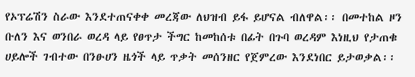የኦፕሬሽን ስራው እንደተጠናቀቀ መረጃው ለህዝብ ይፋ ይሆናል ብለዋል፡፡ በመተከል ዞን ቡለን እና ወንበራ ወረዳ ላይ የፀጥታ ችግር ከመከሰቱ በፊት በጉባ ወረዳም እነዚህ የታጠቁ ሀይሎች ገብተው በንፁሀን ዜጎች ላይ ጥቃት መሰንዘር የጀምረው እንደነበር ይታወቃል፡፡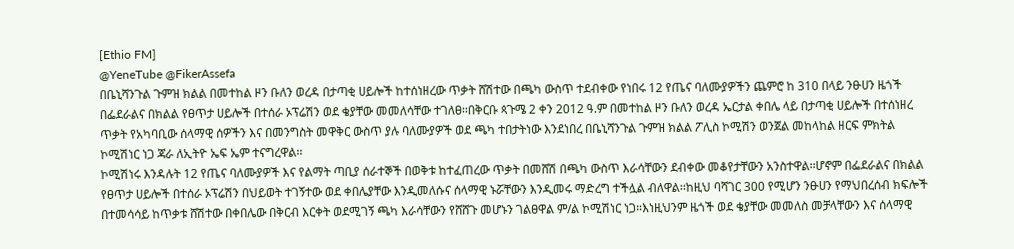[Ethio FM]
@YeneTube @FikerAssefa
በቤኒሻንጉል ጉምዝ ክልል በመተከል ዞን ቡለን ወረዳ በታጣቂ ሀይሎች ከተሰነዘረው ጥቃት ሸሽተው በጫካ ውስጥ ተደብቀው የነበሩ 12 የጤና ባለሙያዎችን ጨምሮ ከ 310 በላይ ንፁሀን ዜጎች በፌደራልና በክልል የፀጥታ ሀይሎች በተሰራ ኦፕሬሽን ወደ ቄያቸው መመለሳቸው ተገለፀ፡፡በቅርቡ ጳጉሜ 2 ቀን 2012 ዓ.ም በመተከል ዞን ቡለን ወረዳ ኤርታል ቀበሌ ላይ በታጣቂ ሀይሎች በተሰነዘረ ጥቃት የአካባቢው ሰላማዊ ሰዎችን እና በመንግስት መዋቅር ውስጥ ያሉ ባለሙያዎች ወደ ጫካ ተበታትነው እንደነበረ በቤኒሻንጉል ጉምዝ ክልል ፖሊስ ኮሚሽን ወንጀል መከላከል ዘርፍ ምክትል ኮሚሽነር ነጋ ጃራ ለኢትዮ ኤፍ ኤም ተናግረዋል፡፡
ኮሚሽነሩ እንዳሉት 12 የጤና ባለሙያዎች እና የልማት ጣቢያ ሰራተኞች በወቅቱ ከተፈጠረው ጥቃት በመሸሽ በጫካ ውስጥ እራሳቸውን ደብቀው መቆየታቸውን አንስተዋል፡፡ሆኖም በፌደራልና በክልል የፀጥታ ሀይሎች በተሰራ ኦፕሬሽን በህይወት ተገኝተው ወደ ቀበሌያቸው እንዲመለሱና ሰላማዊ ኑሯቸውን እንዲመሩ ማድረግ ተችሏል ብለዋል፡፡ከዚህ ባሻገር 300 የሚሆን ንፁሀን የማህበረሰብ ክፍሎች በተመሳሳይ ከጥቃቱ ሸሽተው በቀበሌው በቅርብ እርቀት ወደሚገኝ ጫካ እራሳቸውን የሸሸጉ መሆኑን ገልፀዋል ም/ል ኮሚሽነር ነጋ።እነዚህንም ዜጎች ወደ ቄያቸው መመለስ መቻላቸውን እና ሰላማዊ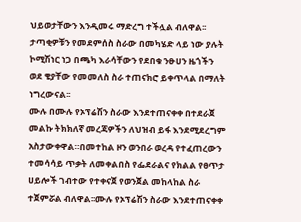ህይወታቸውን እንዲመሩ ማድረግ ተችሏል ብለዋል፡፡ታጣቂዎቹን የመደምሰስ ስራው በመካሄድ ላይ ነው ያሉት ኮሚሽነር ነጋ በጫካ እራሳቸውን የደበቁ ንፁሀን ዜጎችን ወደ ቄያቸው የመመለስ ስራ ተጠናክሮ ይቀጥላል በማለት ነግረውናል፡፡
ሙሉ በሙሉ የኦፕሬሽን ስራው እንደተጠናቀቀ በተደራጀ መልኩ ትክክለኛ መረጃዎችን ለህዝብ ይፋ እንደሚደረግም አስታውቀዋል።በመተከል ዞን ወንበራ ወረዳ የተፈጠረውን ተመሳሳይ ጥቃት ለመቀልበስ የፌደራልና የክልል የፀጥታ ሀይሎች ገብተው የተቀናጀ የወንጀል መከላከል ስራ ተጀምሯል ብለዋል፡፡ሙሉ የኦፕሬሽን ስራው እንደተጠናቀቀ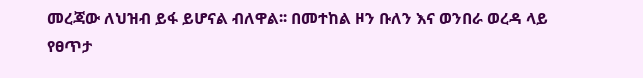መረጃው ለህዝብ ይፋ ይሆናል ብለዋል፡፡ በመተከል ዞን ቡለን እና ወንበራ ወረዳ ላይ የፀጥታ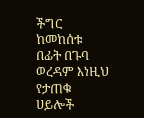ችግር ከመከሰቱ በፊት በጉባ ወረዳም እነዚህ የታጠቁ ሀይሎች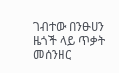ገብተው በንፁሀን ዜጎች ላይ ጥቃት መሰንዘር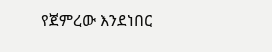የጀምረው እንደነበር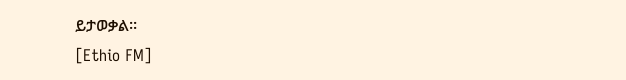ይታወቃል፡፡
[Ethio FM]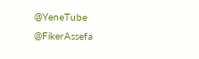@YeneTube @FikerAssefa